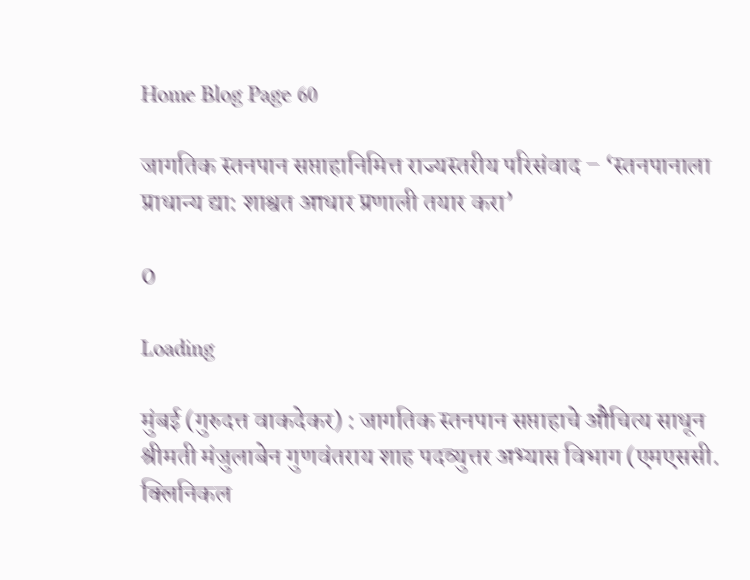Home Blog Page 60

जागतिक स्तनपान सप्ताहानिमित्त राज्यस्तरीय परिसंवाद – ‘स्तनपानाला प्राधान्य द्या: शाश्वत आधार प्रणाली तयार करा’

0

Loading

मुंबई (गुरुदत्त वाकदेकर) : जागतिक स्तनपान सप्ताहाचे औचित्य साधून श्रीमती मंजुलाबेन गुणवंतराय शाह पदव्युत्तर अभ्यास विभाग (एमएससी. क्लिनिकल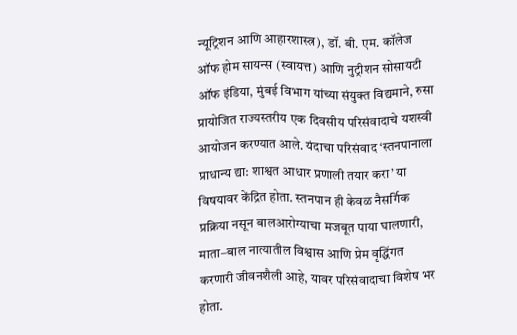न्यूट्रिशन आणि आहारशास्त्र), डॉ. बी. एम. कॉलेज ऑफ होम सायन्स (स्वायत्त) आणि नुट्रीशन सोसायटी ऑफ इंडिया, मुंबई विभाग यांच्या संयुक्त विद्यमाने, रुसा प्रायोजित राज्यस्तरीय एक दिवसीय परिसंवादाचे यशस्वी आयोजन करण्यात आले. यंदाचा परिसंवाद ‘स्तनपानाला प्राधान्य द्या: शाश्वत आधार प्रणाली तयार करा’ या विषयावर केंद्रित होता. स्तनपान ही केवळ नैसर्गिक प्रक्रिया नसून बालआरोग्याचा मजबूत पाया घालणारी, माता–बाल नात्यातील विश्वास आणि प्रेम वृद्धिंगत करणारी जीवनशैली आहे, यावर परिसंवादाचा विशेष भर होता.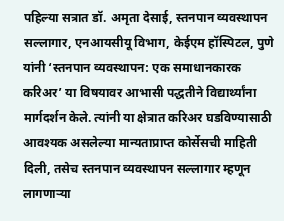पहिल्या सत्रात डॉ. अमृता देसाई, स्तनपान व्यवस्थापन सल्लागार, एनआयसीयू विभाग, केईएम हॉस्पिटल, पुणे यांनी ‘स्तनपान व्यवस्थापन: एक समाधानकारक करिअर’ या विषयावर आभासी पद्धतीने विद्यार्थ्यांना मार्गदर्शन केले. त्यांनी या क्षेत्रात करिअर घडविण्यासाठी आवश्यक असलेल्या मान्यताप्राप्त कोर्सेसची माहिती दिली, तसेच स्तनपान व्यवस्थापन सल्लागार म्हणून लागणाऱ्या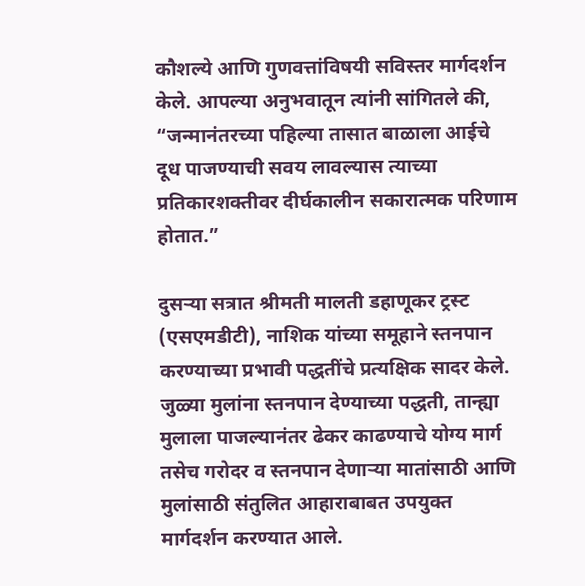कौशल्ये आणि गुणवत्तांविषयी सविस्तर मार्गदर्शन केले. आपल्या अनुभवातून त्यांनी सांगितले की, “जन्मानंतरच्या पहिल्या तासात बाळाला आईचे दूध पाजण्याची सवय लावल्यास त्याच्या प्रतिकारशक्तीवर दीर्घकालीन सकारात्मक परिणाम होतात.”

दुसऱ्या सत्रात श्रीमती मालती डहाणूकर ट्रस्ट (एसएमडीटी), नाशिक यांच्या समूहाने स्तनपान करण्याच्या प्रभावी पद्धतींचे प्रत्यक्षिक सादर केले. जुळ्या मुलांना स्तनपान देण्याच्या पद्धती, तान्ह्या मुलाला पाजल्यानंतर ढेकर काढण्याचे योग्य मार्ग तसेच गरोदर व स्तनपान देणाऱ्या मातांसाठी आणि मुलांसाठी संतुलित आहाराबाबत उपयुक्त मार्गदर्शन करण्यात आले.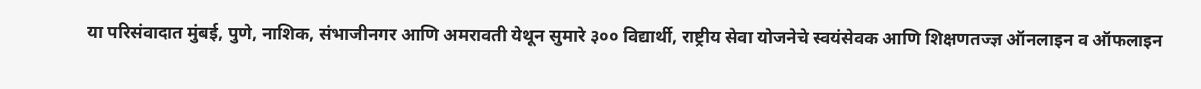या परिसंवादात मुंबई, पुणे, नाशिक, संभाजीनगर आणि अमरावती येथून सुमारे ३०० विद्यार्थी, राष्ट्रीय सेवा योजनेचे स्वयंसेवक आणि शिक्षणतज्ज्ञ ऑनलाइन व ऑफलाइन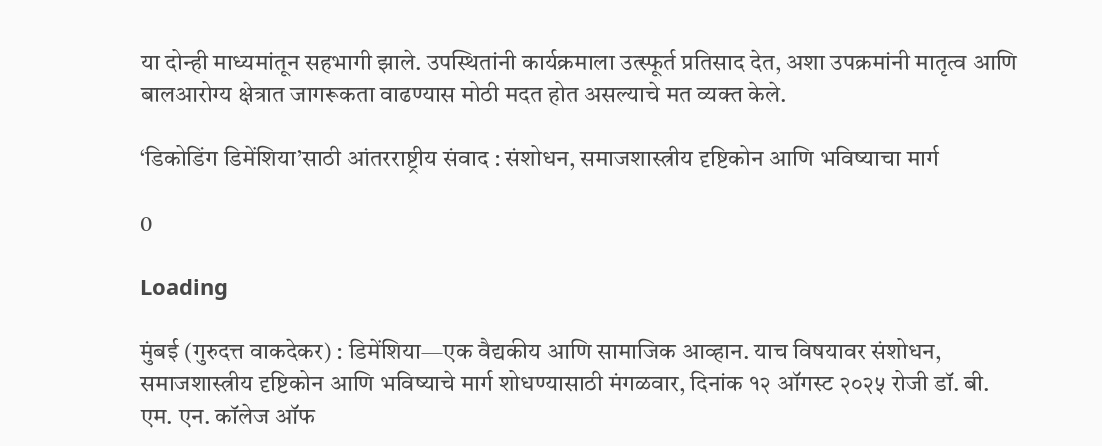या दोन्ही माध्यमांतून सहभागी झाले. उपस्थितांनी कार्यक्रमाला उत्स्फूर्त प्रतिसाद देत, अशा उपक्रमांनी मातृत्व आणि बालआरोग्य क्षेत्रात जागरूकता वाढण्यास मोठी मदत होत असल्याचे मत व्यक्त केले.

‘डिकोडिंग डिमेंशिया’साठी आंतरराष्ट्रीय संवाद : संशोधन, समाजशास्त्रीय दृष्टिकोन आणि भविष्याचा मार्ग

0

Loading

मुंबई (गुरुदत्त वाकदेकर) : डिमेंशिया—एक वैद्यकीय आणि सामाजिक आव्हान. याच विषयावर संशोधन, समाजशास्त्रीय दृष्टिकोन आणि भविष्याचे मार्ग शोधण्यासाठी मंगळवार, दिनांक १२ ऑगस्ट २०२५ रोजी डॉ. बी. एम. एन. कॉलेज ऑफ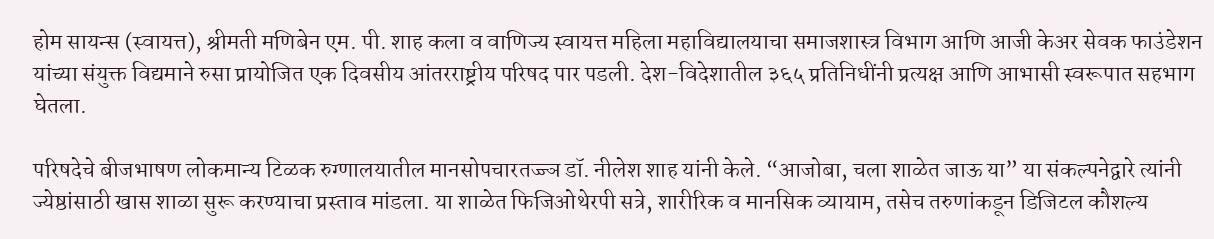होम सायन्स (स्वायत्त), श्रीमती मणिबेन एम. पी. शाह कला व वाणिज्य स्वायत्त महिला महाविद्यालयाचा समाजशास्त्र विभाग आणि आजी केअर सेवक फाउंडेशन यांच्या संयुक्त विद्यमाने रुसा प्रायोजित एक दिवसीय आंतरराष्ट्रीय परिषद पार पडली. देश-विदेशातील ३६५ प्रतिनिधींनी प्रत्यक्ष आणि आभासी स्वरूपात सहभाग घेतला.

परिषदेचे बीजभाषण लोकमान्य टिळक रुग्णालयातील मानसोपचारतज्ज्ञ डॉ. नीलेश शाह यांनी केले. “आजोबा, चला शाळेत जाऊ या” या संकल्पनेद्वारे त्यांनी ज्येष्ठांसाठी खास शाळा सुरू करण्याचा प्रस्ताव मांडला. या शाळेत फिजिओथेरपी सत्रे, शारीरिक व मानसिक व्यायाम, तसेच तरुणांकडून डिजिटल कौशल्य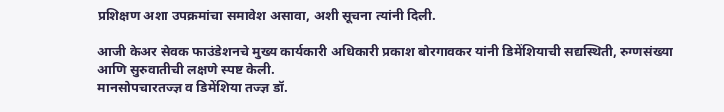प्रशिक्षण अशा उपक्रमांचा समावेश असावा, अशी सूचना त्यांनी दिली.

आजी केअर सेवक फाउंडेशनचे मुख्य कार्यकारी अधिकारी प्रकाश बोरगावकर यांनी डिमेंशियाची सद्यस्थिती, रुग्णसंख्या आणि सुरुवातीची लक्षणे स्पष्ट केली.
मानसोपचारतज्ज्ञ व डिमेंशिया तज्ज्ञ डॉ.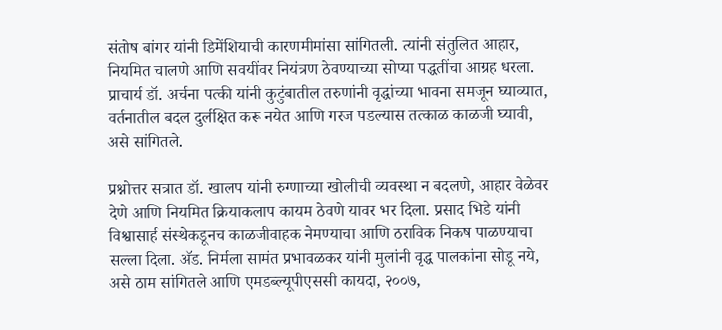संतोष बांगर यांनी डिमेंशियाची कारणमीमांसा सांगितली. त्यांनी संतुलित आहार, नियमित चालणे आणि सवयींवर नियंत्रण ठेवण्याच्या सोप्या पद्धतींचा आग्रह धरला.
प्राचार्य डॉ. अर्चना पत्की यांनी कुटुंबातील तरुणांनी वृद्धांच्या भावना समजून घ्याव्यात, वर्तनातील बदल दुर्लक्षित करू नयेत आणि गरज पडल्यास तत्काळ काळजी घ्यावी, असे सांगितले.

प्रश्नोत्तर सत्रात डॉ. खालप यांनी रुग्णाच्या खोलीची व्यवस्था न बदलणे, आहार वेळेवर देणे आणि नियमित क्रियाकलाप कायम ठेवणे यावर भर दिला. प्रसाद भिडे यांनी विश्वासार्ह संस्थेकडूनच काळजीवाहक नेमण्याचा आणि ठराविक निकष पाळण्याचा सल्ला दिला. अ‍ॅड. निर्मला सामंत प्रभावळकर यांनी मुलांनी वृद्ध पालकांना सोडू नये, असे ठाम सांगितले आणि एमडब्ल्यूपीएससी कायदा, २००७,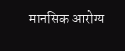मानसिक आरोग्य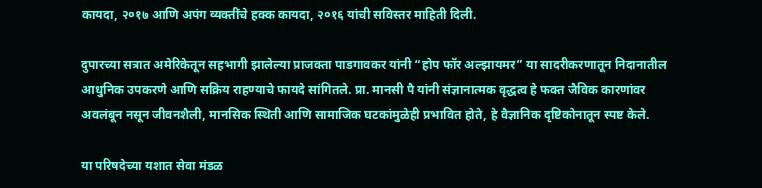कायदा, २०१७ आणि अपंग व्यक्तींचे हक्क कायदा, २०१६ यांची सविस्तर माहिती दिली.

दुपारच्या सत्रात अमेरिकेतून सहभागी झालेल्या प्राजक्ता पाडगावकर यांनी “होप फॉर अल्झायमर” या सादरीकरणातून निदानातील आधुनिक उपकरणे आणि सक्रिय राहण्याचे फायदे सांगितले. प्रा. मानसी पै यांनी संज्ञानात्मक वृद्धत्व हे फक्त जैविक कारणांवर अवलंबून नसून जीवनशैली, मानसिक स्थिती आणि सामाजिक घटकांमुळेही प्रभावित होते, हे वैज्ञानिक दृष्टिकोनातून स्पष्ट केले.

या परिषदेच्या यशात सेवा मंडळ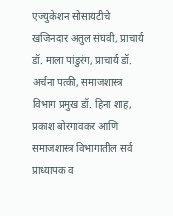एज्युकेशन सोसायटीचे खजिनदार अतुल संघवी, प्राचार्य डॉ. माला पांडुरंग, प्राचार्य डॉ. अर्चना पत्की, समाजशास्त्र विभाग प्रमुख डॉ. हिना शाह, प्रकाश बोरगावकर आणि समाजशास्त्र विभागातील सर्व प्राध्यापक व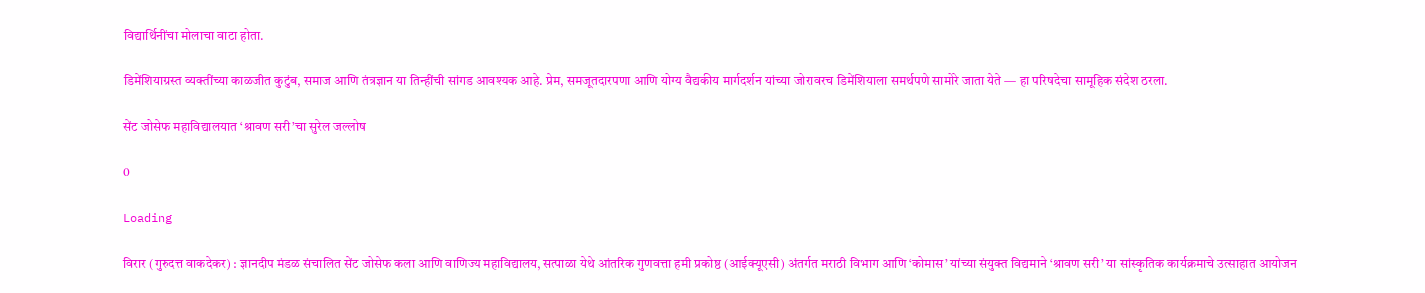विद्यार्थिनींचा मोलाचा वाटा होता.

डिमेंशियाग्रस्त व्यक्तींच्या काळजीत कुटुंब, समाज आणि तंत्रज्ञान या तिन्हींची सांगड आवश्यक आहे. प्रेम, समजूतदारपणा आणि योग्य वैद्यकीय मार्गदर्शन यांच्या जोरावरच डिमेंशियाला समर्थपणे सामोरे जाता येते — हा परिषदेचा सामूहिक संदेश ठरला.

सेंट जोसेफ महाविद्यालयात ‘श्रावण सरी’चा सुरेल जल्लोष

0

Loading

विरार (गुरुदत्त वाकदेकर) : ज्ञानदीप मंडळ संचालित सेंट जोसेफ कला आणि वाणिज्य महाविद्यालय, सत्पाळा येथे आंतरिक गुणवत्ता हमी प्रकोष्ठ (आईक्यूएसी) अंतर्गत मराठी विभाग आणि ‘कोमास’ यांच्या संयुक्त विद्यमाने ‘श्रावण सरी’ या सांस्कृतिक कार्यक्रमाचे उत्साहात आयोजन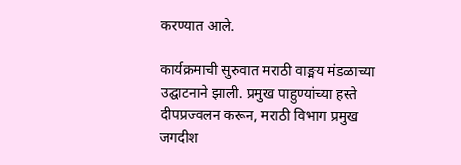करण्यात आले.

कार्यक्रमाची सुरुवात मराठी वाङ्मय मंडळाच्या उद्घाटनाने झाली. प्रमुख पाहुण्यांच्या हस्ते दीपप्रज्वलन करून, मराठी विभाग प्रमुख जगदीश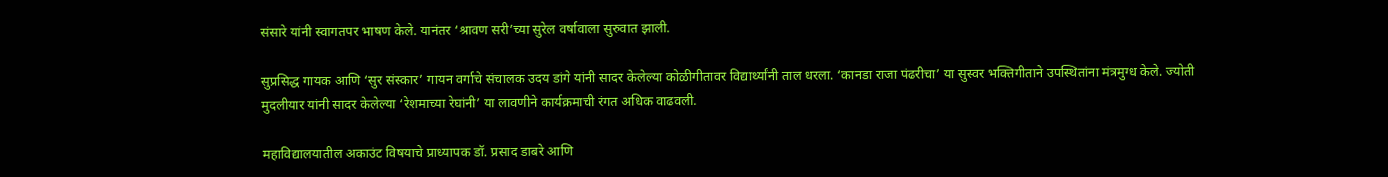संसारे यांनी स्वागतपर भाषण केले. यानंतर ‘श्रावण सरी’च्या सुरेल वर्षावाला सुरुवात झाली.

सुप्रसिद्ध गायक आणि ‘सुर संस्कार’ गायन वर्गाचे संचालक उदय डांगे यांनी सादर केलेल्या कोळीगीतावर विद्यार्थ्यांनी ताल धरला. ‘कानडा राजा पंढरीचा’ या सुस्वर भक्तिगीताने उपस्थितांना मंत्रमुग्ध केले. ज्योती मुदलीयार यांनी सादर केलेल्या ‘रेशमाच्या रेघांनी’ या लावणीने कार्यक्रमाची रंगत अधिक वाढवली.

महाविद्यालयातील अकाउंट विषयाचे प्राध्यापक डॉ. प्रसाद डाबरे आणि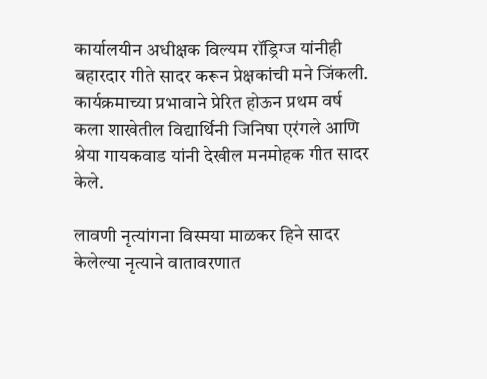कार्यालयीन अधीक्षक विल्यम रॉड्रिग्ज यांनीही बहारदार गीते सादर करून प्रेक्षकांची मने जिंकली. कार्यक्रमाच्या प्रभावाने प्रेरित होऊन प्रथम वर्ष कला शाखेतील विद्यार्थिनी जिनिषा एरंगले आणि श्रेया गायकवाड यांनी देखील मनमोहक गीत सादर केले.

लावणी नृत्यांगना विस्मया माळकर हिने सादर केलेल्या नृत्याने वातावरणात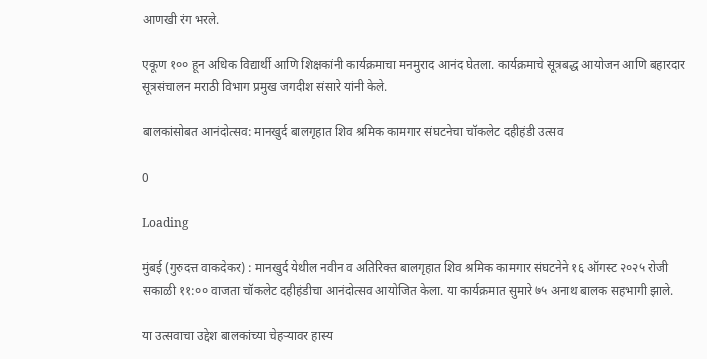आणखी रंग भरले.

एकूण १०० हून अधिक विद्यार्थी आणि शिक्षकांनी कार्यक्रमाचा मनमुराद आनंद घेतला. कार्यक्रमाचे सूत्रबद्ध आयोजन आणि बहारदार सूत्रसंचालन मराठी विभाग प्रमुख जगदीश संसारे यांनी केले.

बालकांसोबत आनंदोत्सव: मानखुर्द बालगृहात शिव श्रमिक कामगार संघटनेचा चॉकलेट दहीहंडी उत्सव

0

Loading

मुंबई (गुरुदत्त वाकदेकर) : मानखुर्द येथील नवीन व अतिरिक्त बालगृहात शिव श्रमिक कामगार संघटनेने १६ ऑगस्ट २०२५ रोजी सकाळी ११:०० वाजता चॉकलेट दहीहंडीचा आनंदोत्सव आयोजित केला. या कार्यक्रमात सुमारे ७५ अनाथ बालक सहभागी झाले.

या उत्सवाचा उद्देश बालकांच्या चेहऱ्यावर हास्य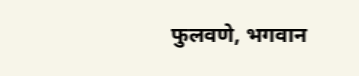फुलवणे, भगवान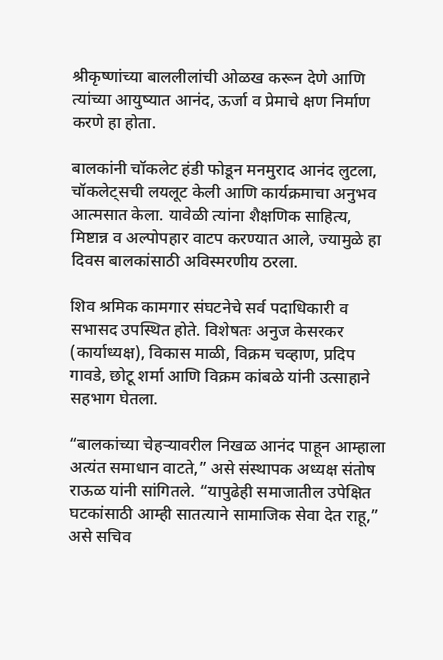श्रीकृष्णांच्या बाललीलांची ओळख करून देणे आणि त्यांच्या आयुष्यात आनंद, ऊर्जा व प्रेमाचे क्षण निर्माण करणे हा होता.

बालकांनी चॉकलेट हंडी फोडून मनमुराद आनंद लुटला, चॉकलेट्सची लयलूट केली आणि कार्यक्रमाचा अनुभव आत्मसात केला. यावेळी त्यांना शैक्षणिक साहित्य, मिष्टान्न व अल्पोपहार वाटप करण्यात आले, ज्यामुळे हा दिवस बालकांसाठी अविस्मरणीय ठरला.

शिव श्रमिक कामगार संघटनेचे सर्व पदाधिकारी व सभासद उपस्थित होते. विशेषतः अनुज केसरकर (कार्याध्यक्ष), विकास माळी, विक्रम चव्हाण, प्रदिप गावडे, छोटू शर्मा आणि विक्रम कांबळे यांनी उत्साहाने सहभाग घेतला.

“बालकांच्या चेहऱ्यावरील निखळ आनंद पाहून आम्हाला अत्यंत समाधान वाटते,” असे संस्थापक अध्यक्ष संतोष राऊळ यांनी सांगितले. “यापुढेही समाजातील उपेक्षित घटकांसाठी आम्ही सातत्याने सामाजिक सेवा देत राहू,” असे सचिव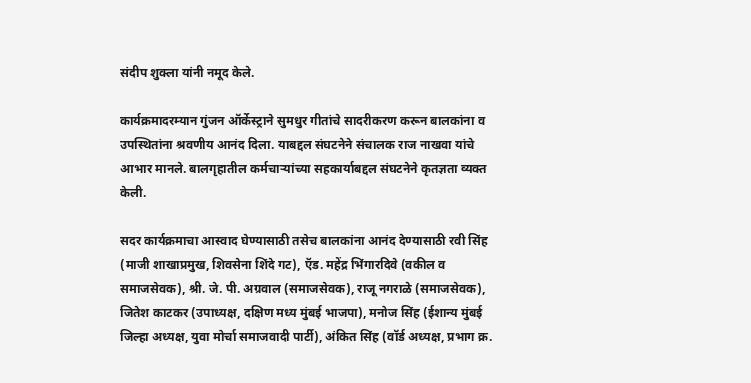संदीप शुक्ला यांनी नमूद केले.

कार्यक्रमादरम्यान गुंजन ऑर्केस्ट्राने सुमधुर गीतांचे सादरीकरण करून बालकांना व उपस्थितांना श्रवणीय आनंद दिला. याबद्दल संघटनेने संचालक राज नाखवा यांचे आभार मानले. बालगृहातील कर्मचाऱ्यांच्या सहकार्याबद्दल संघटनेने कृतज्ञता व्यक्त केली.

सदर कार्यक्रमाचा आस्वाद घेण्यासाठी तसेच बालकांना आनंद देण्यासाठी रवी सिंह (माजी शाखाप्रमुख, शिवसेना शिंदे गट), ऍड. महेंद्र भिंगारदिवे (वकील व समाजसेवक), श्री. जे. पी. अग्रवाल (समाजसेवक), राजू नगराळे (समाजसेवक), जितेश काटकर (उपाध्यक्ष, दक्षिण मध्य मुंबई भाजपा), मनोज सिंह (ईशान्य मुंबई जिल्हा अध्यक्ष, युवा मोर्चा समाजवादी पार्टी), अंकित सिंह (वॉर्ड अध्यक्ष, प्रभाग क्र.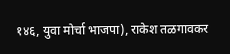१४६, युवा मोर्चा भाजपा), राकेश तळगावकर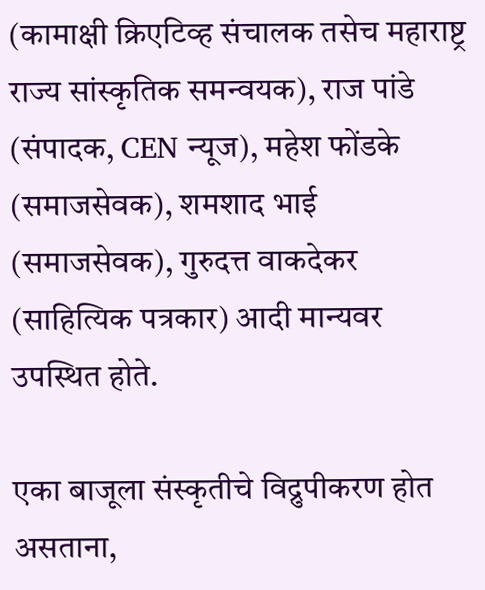(कामाक्षी क्रिएटिव्ह संचालक तसेच महाराष्ट्र राज्य सांस्कृतिक समन्वयक), राज पांडे (संपादक, CEN न्यूज), महेश फोंडके (समाजसेवक), शमशाद भाई (समाजसेवक), गुरुदत्त वाकदेकर (साहित्यिक पत्रकार) आदी मान्यवर उपस्थित होते.

एका बाजूला संस्कृतीचे विद्रुपीकरण होत असताना,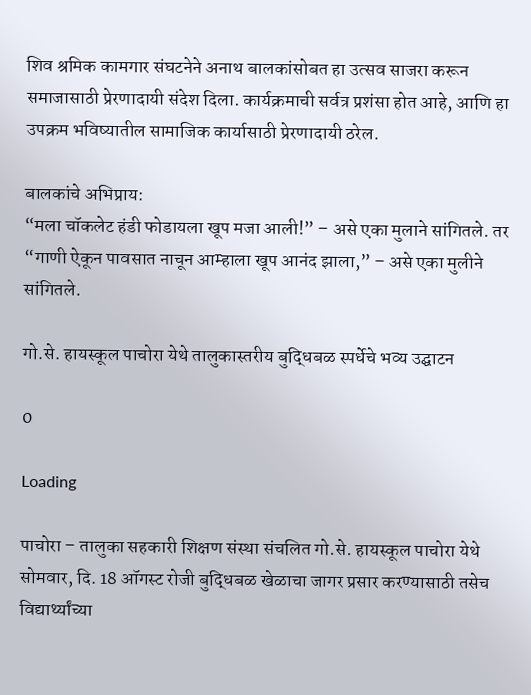शिव श्रमिक कामगार संघटनेने अनाथ बालकांसोबत हा उत्सव साजरा करून समाजासाठी प्रेरणादायी संदेश दिला. कार्यक्रमाची सर्वत्र प्रशंसा होत आहे, आणि हा उपक्रम भविष्यातील सामाजिक कार्यासाठी प्रेरणादायी ठरेल.

बालकांचे अभिप्राय:
“मला चॉकलेट हंडी फोडायला खूप मजा आली!” – असे एका मुलाने सांगितले. तर “गाणी ऐकून पावसात नाचून आम्हाला खूप आनंद झाला,” – असे एका मुलीने सांगितले.

गो.से. हायस्कूल पाचोरा येथे तालुकास्तरीय बुद्धिबळ स्पर्धेचे भव्य उद्घाटन

0

Loading

पाचोरा – तालुका सहकारी शिक्षण संस्था संचलित गो.से. हायस्कूल पाचोरा येथे सोमवार, दि. 18 ऑगस्ट रोजी बुद्धिबळ खेळाचा जागर प्रसार करण्यासाठी तसेच विद्यार्थ्यांच्या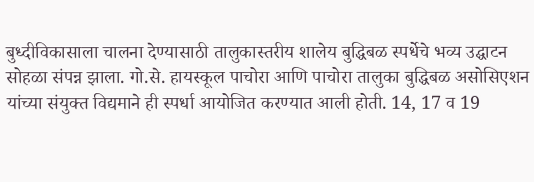बुध्दीविकासाला चालना देण्यासाठी तालुकास्तरीय शालेय बुद्धिबळ स्पर्धेचे भव्य उद्घाटन सोहळा संपन्न झाला. गो.से. हायस्कूल पाचोरा आणि पाचोरा तालुका बुद्धिबळ असोसिएशन यांच्या संयुक्त विद्यमाने ही स्पर्धा आयोजित करण्यात आली होती. 14, 17 व 19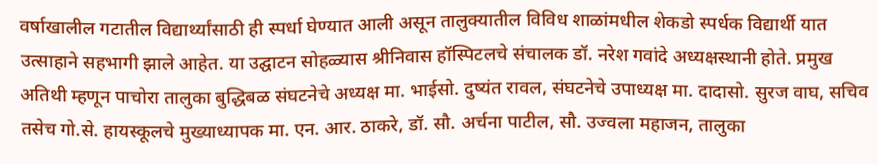वर्षाखालील गटातील विद्यार्थ्यांसाठी ही स्पर्धा घेण्यात आली असून तालुक्यातील विविध शाळांमधील शेकडो स्पर्धक विद्यार्थी यात उत्साहाने सहभागी झाले आहेत. या उद्घाटन सोहळ्यास श्रीनिवास हॉस्पिटलचे संचालक डॉ. नरेश गवांदे अध्यक्षस्थानी होते. प्रमुख अतिथी म्हणून पाचोरा तालुका बुद्धिबळ संघटनेचे अध्यक्ष मा. भाईसो. दुष्यंत रावल, संघटनेचे उपाध्यक्ष मा. दादासो. सुरज वाघ, सचिव तसेच गो.से. हायस्कूलचे मुख्याध्यापक मा. एन. आर. ठाकरे, डॉ. सौ. अर्चना पाटील, सौ. उज्वला महाजन, तालुका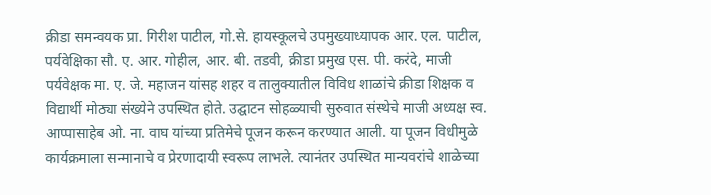क्रीडा समन्वयक प्रा. गिरीश पाटील, गो.से. हायस्कूलचे उपमुख्याध्यापक आर. एल. पाटील, पर्यवेक्षिका सौ. ए. आर. गोहील, आर. बी. तडवी, क्रीडा प्रमुख एस. पी. करंदे, माजी पर्यवेक्षक मा. ए. जे. महाजन यांसह शहर व तालुक्यातील विविध शाळांचे क्रीडा शिक्षक व विद्यार्थी मोठ्या संख्येने उपस्थित होते. उद्घाटन सोहळ्याची सुरुवात संस्थेचे माजी अध्यक्ष स्व. आप्पासाहेब ओ. ना. वाघ यांच्या प्रतिमेचे पूजन करून करण्यात आली. या पूजन विधीमुळे कार्यक्रमाला सन्मानाचे व प्रेरणादायी स्वरूप लाभले. त्यानंतर उपस्थित मान्यवरांचे शाळेच्या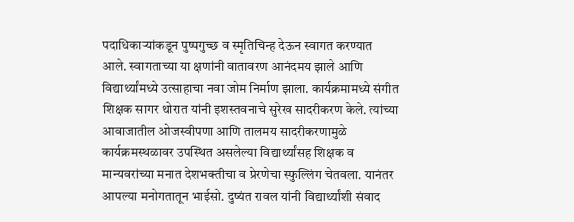पदाधिकाऱ्यांकडून पुष्पगुच्छ व स्मृतिचिन्ह देऊन स्वागत करण्यात आले. स्वागताच्या या क्षणांनी वातावरण आनंदमय झाले आणि विद्यार्थ्यांमध्ये उत्साहाचा नवा जोम निर्माण झाला. कार्यक्रमामध्ये संगीत शिक्षक सागर थोरात यांनी इशस्तवनाचे सुरेख सादरीकरण केले. त्यांच्या आवाजातील ओजस्वीपणा आणि तालमय सादरीकरणामुळे कार्यक्रमस्थळावर उपस्थित असलेल्या विद्यार्थ्यांसह शिक्षक व मान्यवरांच्या मनात देशभक्तीचा व प्रेरणेचा स्फुल्लिंग चेतवला. यानंतर आपल्या मनोगतातून भाईसो. दुष्यंत रावल यांनी विद्यार्थ्यांशी संवाद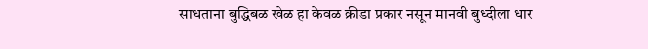साधताना बुद्धिबळ खेळ हा केवळ क्रीडा प्रकार नसून मानवी बुध्दीला धार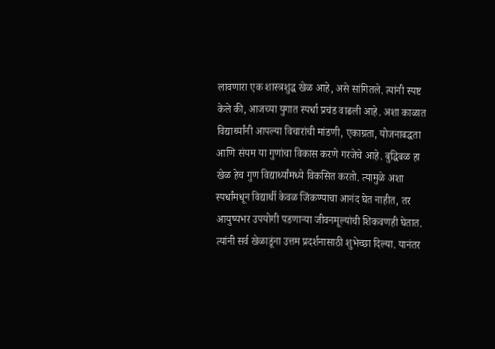लावणारा एक शास्त्रशुद्ध खेळ आहे, असे सांगितले. त्यांनी स्पष्ट केले की, आजच्या युगात स्पर्धा प्रचंड वाढली आहे. अशा काळात विद्यार्थ्यांनी आपल्या विचारांची मांडणी, एकाग्रता, योजनाबद्धता आणि संयम या गुणांचा विकास करणे गरजेचे आहे. बुद्धिबळ हा खेळ हेच गुण विद्यार्थ्यांमध्ये विकसित करतो. त्यामुळे अशा स्पर्धांमधून विद्यार्थी केवळ जिंकण्याचा आनंद घेत नाहीत, तर आयुष्यभर उपयोगी पडणाऱ्या जीवनमूल्यांची शिकवणही घेतात. त्यांनी सर्व खेळाडूंना उत्तम प्रदर्शनासाठी शुभेच्छा दिल्या. यानंतर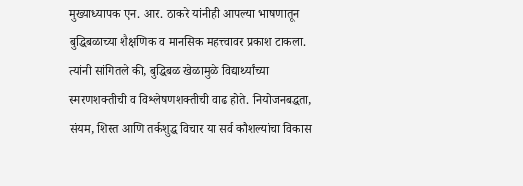मुख्याध्यापक एन. आर. ठाकरे यांनीही आपल्या भाषणातून बुद्धिबळाच्या शैक्षणिक व मानसिक महत्त्वावर प्रकाश टाकला. त्यांनी सांगितले की, बुद्धिबळ खेळामुळे विद्यार्थ्यांच्या स्मरणशक्तीची व विश्लेषणशक्तीची वाढ होते. नियोजनबद्धता, संयम, शिस्त आणि तर्कशुद्ध विचार या सर्व कौशल्यांचा विकास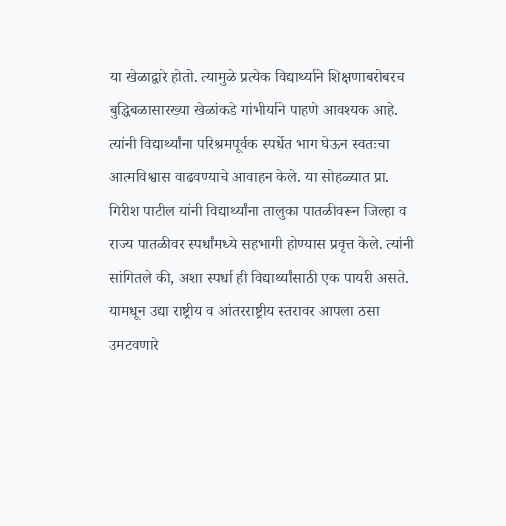या खेळाद्वारे होतो. त्यामुळे प्रत्येक विद्यार्थ्याने शिक्षणाबरोबरच बुद्धिबळासारख्या खेळांकडे गांभीर्याने पाहणे आवश्यक आहे. त्यांनी विद्यार्थ्यांना परिश्रमपूर्वक स्पर्धेत भाग घेऊन स्वतःचा आत्मविश्वास वाढवण्याचे आवाहन केले. या सोहळ्यात प्रा. गिरीश पाटील यांनी विद्यार्थ्यांना तालुका पातळीवरून जिल्हा व राज्य पातळीवर स्पर्धांमध्ये सहभागी होण्यास प्रवृत्त केले. त्यांनी सांगितले की, अशा स्पर्धा ही विद्यार्थ्यांसाठी एक पायरी असते. यामधून उद्या राष्ट्रीय व आंतरराष्ट्रीय स्तरावर आपला ठसा उमटवणारे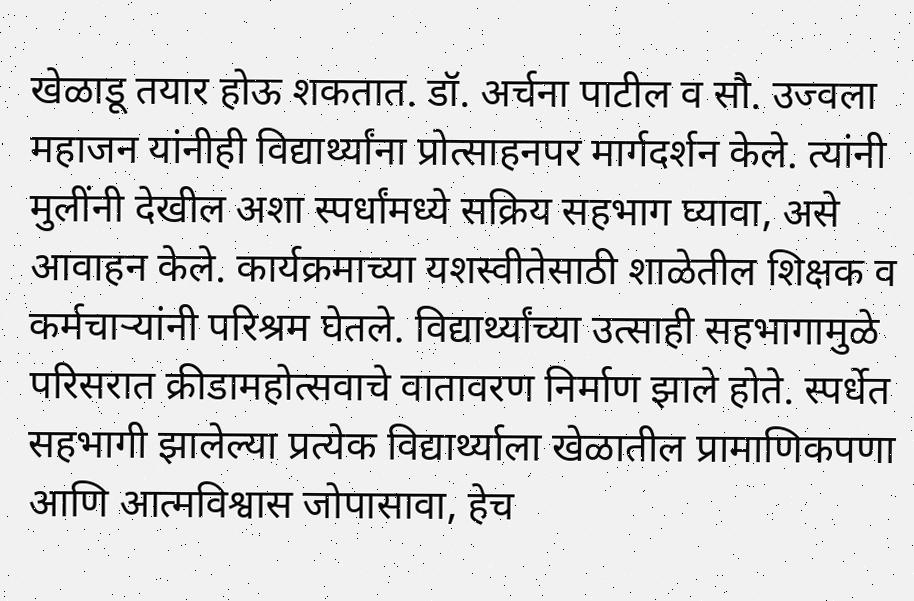खेळाडू तयार होऊ शकतात. डॉ. अर्चना पाटील व सौ. उज्वला महाजन यांनीही विद्यार्थ्यांना प्रोत्साहनपर मार्गदर्शन केले. त्यांनी मुलींनी देखील अशा स्पर्धांमध्ये सक्रिय सहभाग घ्यावा, असे आवाहन केले. कार्यक्रमाच्या यशस्वीतेसाठी शाळेतील शिक्षक व कर्मचाऱ्यांनी परिश्रम घेतले. विद्यार्थ्यांच्या उत्साही सहभागामुळे परिसरात क्रीडामहोत्सवाचे वातावरण निर्माण झाले होते. स्पर्धेत सहभागी झालेल्या प्रत्येक विद्यार्थ्याला खेळातील प्रामाणिकपणा आणि आत्मविश्वास जोपासावा, हेच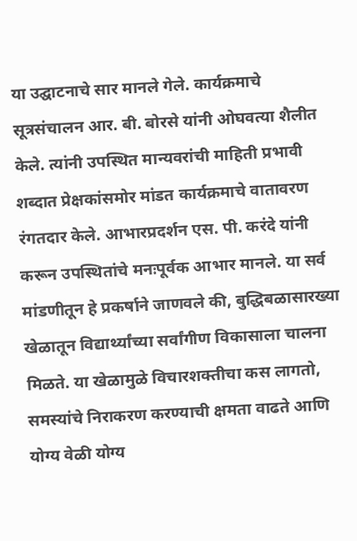या उद्घाटनाचे सार मानले गेले. कार्यक्रमाचे सूत्रसंचालन आर. बी. बोरसे यांनी ओघवत्या शैलीत केले. त्यांनी उपस्थित मान्यवरांची माहिती प्रभावी शब्दात प्रेक्षकांसमोर मांडत कार्यक्रमाचे वातावरण रंगतदार केले. आभारप्रदर्शन एस. पी. करंदे यांनी करून उपस्थितांचे मनःपूर्वक आभार मानले. या सर्व मांडणीतून हे प्रकर्षाने जाणवले की, बुद्धिबळासारख्या खेळातून विद्यार्थ्यांच्या सर्वांगीण विकासाला चालना मिळते. या खेळामुळे विचारशक्तीचा कस लागतो, समस्यांचे निराकरण करण्याची क्षमता वाढते आणि योग्य वेळी योग्य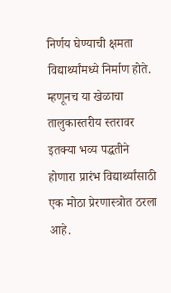निर्णय घेण्याची क्षमता विद्यार्थ्यांमध्ये निर्माण होते. म्हणूनच या खेळाचा तालुकास्तरीय स्तरावर इतक्या भव्य पद्धतीने होणारा प्रारंभ विद्यार्थ्यांसाठी एक मोठा प्रेरणास्त्रोत ठरला आहे.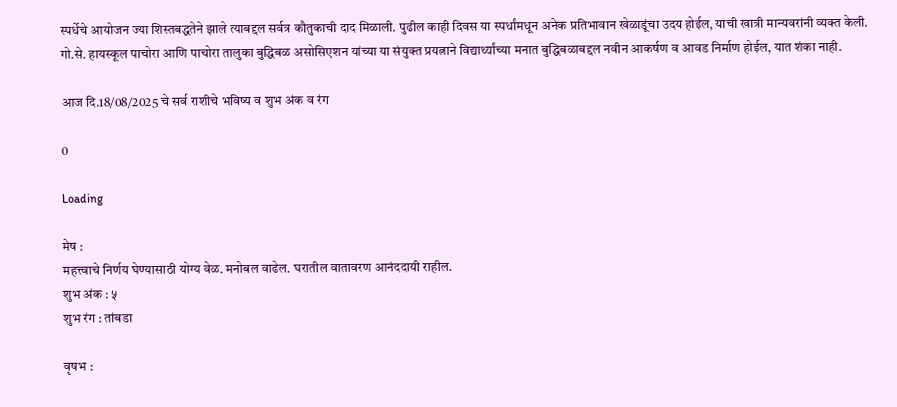स्पर्धेचे आयोजन ज्या शिस्तबद्धतेने झाले त्याबद्दल सर्वत्र कौतुकाची दाद मिळाली. पुढील काही दिवस या स्पर्धांमधून अनेक प्रतिभावान खेळाडूंचा उदय होईल, याची खात्री मान्यवरांनी व्यक्त केली. गो.से. हायस्कूल पाचोरा आणि पाचोरा तालुका बुद्धिबळ असोसिएशन यांच्या या संयुक्त प्रयत्नाने विद्यार्थ्यांच्या मनात बुद्धिबळाबद्दल नवीन आकर्षण व आवड निर्माण होईल, यात शंका नाही.

आज दि.18/08/2025 चे सर्व राशीचे भविष्य व शुभ अंक व रंग

0

Loading

मेष :
महत्त्वाचे निर्णय घेण्यासाठी योग्य वेळ. मनोबल वाढेल. घरातील वातावरण आनंददायी राहील.
शुभ अंक : ५
शुभ रंग : तांबडा

वृषभ :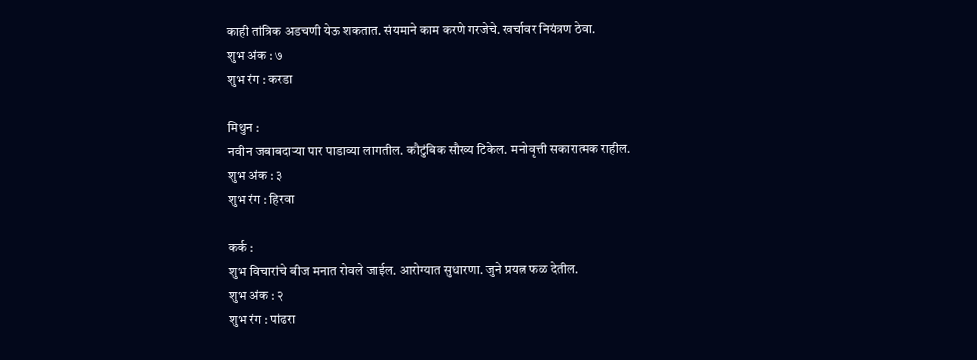काही तांत्रिक अडचणी येऊ शकतात. संयमाने काम करणे गरजेचे. खर्चावर नियंत्रण ठेवा.
शुभ अंक : ७
शुभ रंग : करडा

मिथुन :
नवीन जबाबदाऱ्या पार पाडाव्या लागतील. कौटुंबिक सौख्य टिकेल. मनोवृत्ती सकारात्मक राहील.
शुभ अंक : ३
शुभ रंग : हिरवा

कर्क :
शुभ विचारांचे बीज मनात रोवले जाईल. आरोग्यात सुधारणा. जुने प्रयत्न फळ देतील.
शुभ अंक : २
शुभ रंग : पांढरा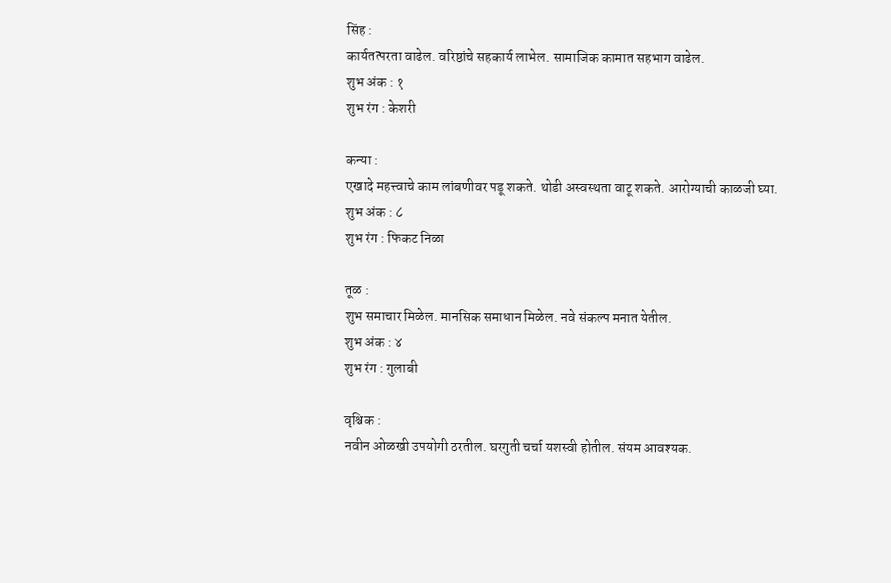सिंह :
कार्यतत्परता वाढेल. वरिष्ठांचे सहकार्य लाभेल. सामाजिक कामात सहभाग वाढेल.
शुभ अंक : १
शुभ रंग : केशरी

कन्या :
एखादे महत्त्वाचे काम लांबणीवर पडू शकते. थोडी अस्वस्थता वाटू शकते. आरोग्याची काळजी घ्या.
शुभ अंक : ८
शुभ रंग : फिकट निळा

तूळ :
शुभ समाचार मिळेल. मानसिक समाधान मिळेल. नवे संकल्प मनात येतील.
शुभ अंक : ४
शुभ रंग : गुलाबी

वृश्चिक :
नवीन ओळखी उपयोगी ठरतील. घरगुती चर्चा यशस्वी होतील. संयम आवश्यक.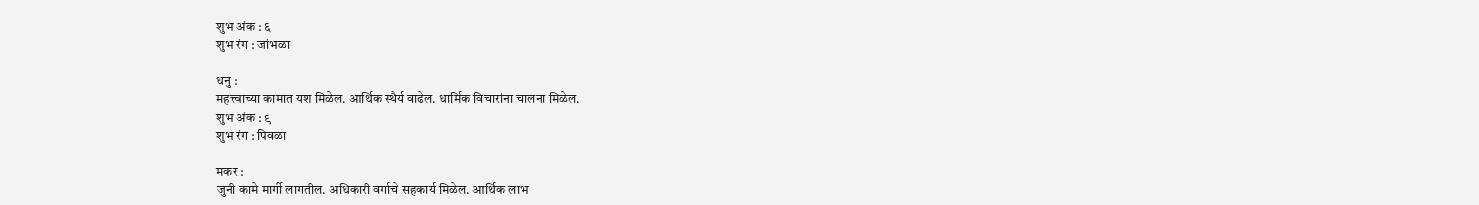शुभ अंक : ६
शुभ रंग : जांभळा

धनु :
महत्त्वाच्या कामात यश मिळेल. आर्थिक स्थैर्य वाढेल. धार्मिक विचारांना चालना मिळेल.
शुभ अंक : ९
शुभ रंग : पिवळा

मकर :
जुनी कामे मार्गी लागतील. अधिकारी वर्गाचे सहकार्य मिळेल. आर्थिक लाभ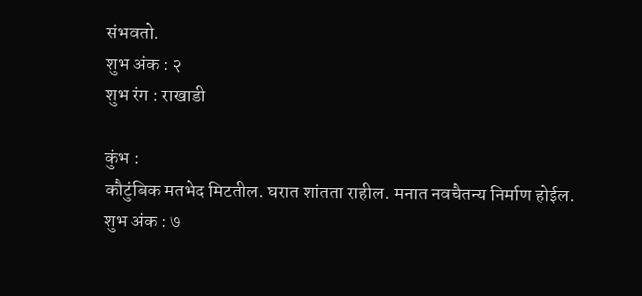संभवतो.
शुभ अंक : २
शुभ रंग : राखाडी

कुंभ :
कौटुंबिक मतभेद मिटतील. घरात शांतता राहील. मनात नवचैतन्य निर्माण होईल.
शुभ अंक : ७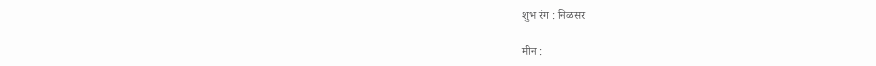शुभ रंग : निळसर

मीन :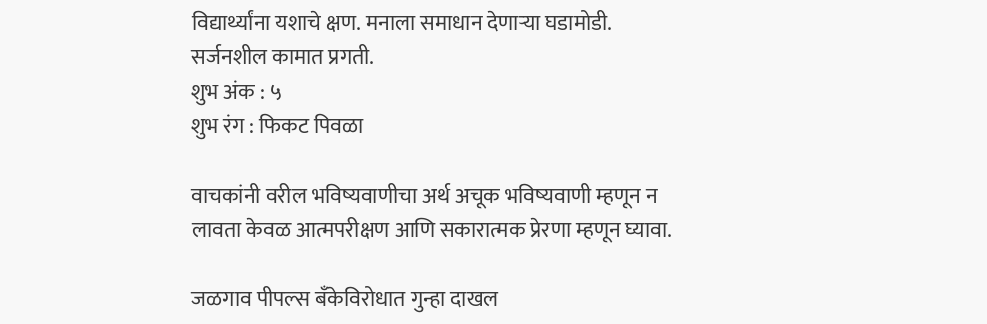विद्यार्थ्यांना यशाचे क्षण. मनाला समाधान देणाऱ्या घडामोडी. सर्जनशील कामात प्रगती.
शुभ अंक : ५
शुभ रंग : फिकट पिवळा

वाचकांनी वरील भविष्यवाणीचा अर्थ अचूक भविष्यवाणी म्हणून न लावता केवळ आत्मपरीक्षण आणि सकारात्मक प्रेरणा म्हणून घ्यावा.

जळगाव पीपल्स बँकेविरोधात गुन्हा दाखल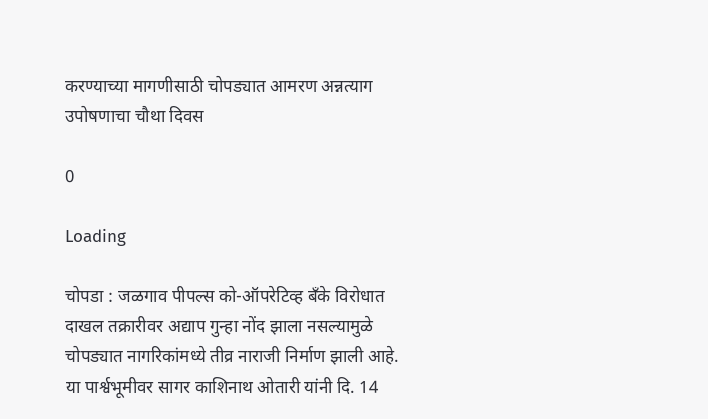करण्याच्या मागणीसाठी चोपड्यात आमरण अन्नत्याग उपोषणाचा चौथा दिवस

0

Loading

चोपडा : जळगाव पीपल्स को-ऑपरेटिव्ह बँके विरोधात दाखल तक्रारीवर अद्याप गुन्हा नोंद झाला नसल्यामुळे चोपड्यात नागरिकांमध्ये तीव्र नाराजी निर्माण झाली आहे. या पार्श्वभूमीवर सागर काशिनाथ ओतारी यांनी दि. 14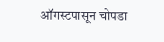ऑगस्टपासून चोपडा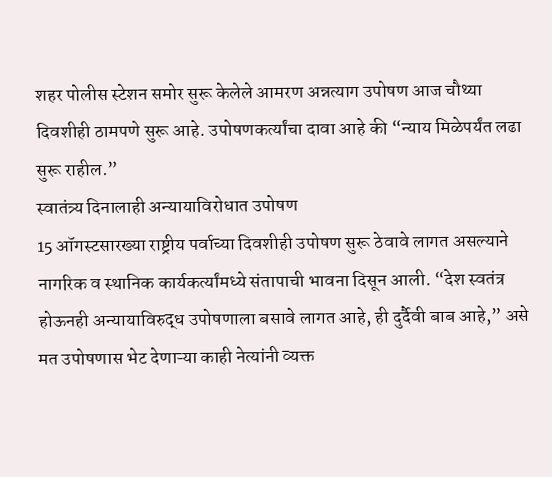शहर पोलीस स्टेशन समोर सुरू केलेले आमरण अन्नत्याग उपोषण आज चौथ्या दिवशीही ठामपणे सुरू आहे. उपोषणकर्त्यांचा दावा आहे की “न्याय मिळेपर्यंत लढा सुरू राहील.”
स्वातंत्र्य दिनालाही अन्यायाविरोधात उपोषण
15 ऑगस्टसारख्या राष्ट्रीय पर्वाच्या दिवशीही उपोषण सुरू ठेवावे लागत असल्याने नागरिक व स्थानिक कार्यकर्त्यांमध्ये संतापाची भावना दिसून आली. “देश स्वतंत्र होऊनही अन्यायाविरुद्ध उपोषणाला बसावे लागत आहे, ही दुर्दैवी बाब आहे,” असे मत उपोषणास भेट देणाऱ्या काही नेत्यांनी व्यक्त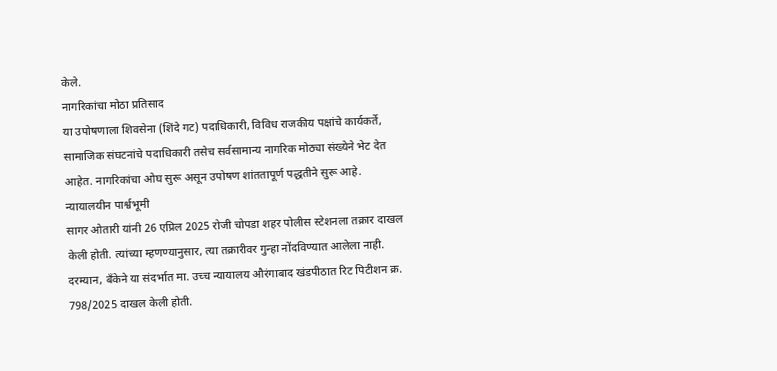केले.
नागरिकांचा मोठा प्रतिसाद
या उपोषणाला शिवसेना (शिंदे गट) पदाधिकारी, विविध राजकीय पक्षांचे कार्यकर्ते, सामाजिक संघटनांचे पदाधिकारी तसेच सर्वसामान्य नागरिक मोठ्या संख्येने भेट देत आहेत. नागरिकांचा ओघ सुरू असून उपोषण शांततापूर्ण पद्धतीने सुरू आहे.
न्यायालयीन पार्श्वभूमी
सागर ओतारी यांनी 26 एप्रिल 2025 रोजी चोपडा शहर पोलीस स्टेशनला तक्रार दाखल केली होती. त्यांच्या म्हणण्यानुसार, त्या तक्रारीवर गुन्हा नोंदविण्यात आलेला नाही. दरम्यान, बँकेने या संदर्भात मा. उच्च न्यायालय औरंगाबाद खंडपीठात रिट पिटीशन क्र. 798/2025 दाखल केली होती.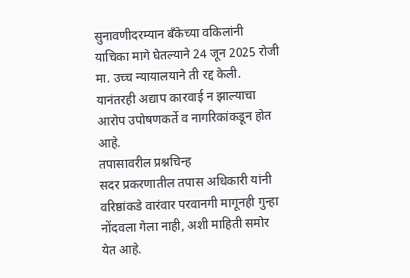सुनावणीदरम्यान बँकेच्या वकिलांनी याचिका मागे घेतल्याने 24 जून 2025 रोजी मा. उच्च न्यायालयाने ती रद्द केली. यानंतरही अद्याप कारवाई न झाल्याचा आरोप उपोषणकर्ते व नागरिकांकडून होत आहे.
तपासावरील प्रश्नचिन्ह
सदर प्रकरणातील तपास अधिकारी यांनी वरिष्ठांकडे वारंवार परवानगी मागूनही गुन्हा नोंदवला गेला नाही, अशी माहिती समोर येत आहे.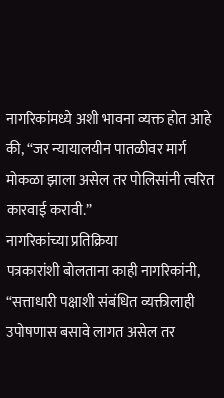नागरिकांमध्ये अशी भावना व्यक्त होत आहे की, “जर न्यायालयीन पातळीवर मार्ग मोकळा झाला असेल तर पोलिसांनी त्वरित कारवाई करावी.”
नागरिकांच्या प्रतिक्रिया
पत्रकारांशी बोलताना काही नागरिकांनी, “सत्ताधारी पक्षाशी संबंधित व्यक्तीलाही उपोषणास बसावे लागत असेल तर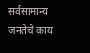सर्वसामान्य जनतेचे काय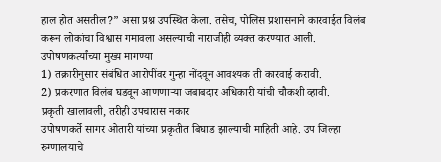हाल होत असतील?” असा प्रश्न उपस्थित केला. तसेच, पोलिस प्रशासनाने कारवाईत विलंब करून लोकांचा विश्वास गमावला असल्याची नाराजीही व्यक्त करण्यात आली.
उपोषणकर्त्यांच्या मुख्य मागण्या
1) तक्रारीनुसार संबंधित आरोपींवर गुन्हा नोंदवून आवश्यक ती कारवाई करावी.
2) प्रकरणात विलंब घडवून आणणाऱ्या जबाबदार अधिकारी यांची चौकशी व्हावी.
प्रकृती खालावली, तरीही उपचारास नकार
उपोषणकर्ते सागर ओतारी यांच्या प्रकृतीत बिघाड झाल्याची माहिती आहे. उप जिल्हा रुग्णालयाचे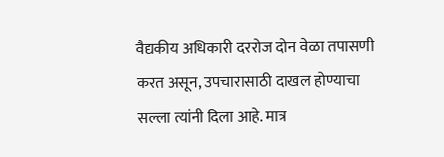वैद्यकीय अधिकारी दररोज दोन वेळा तपासणी करत असून, उपचारासाठी दाखल होण्याचा सल्ला त्यांनी दिला आहे. मात्र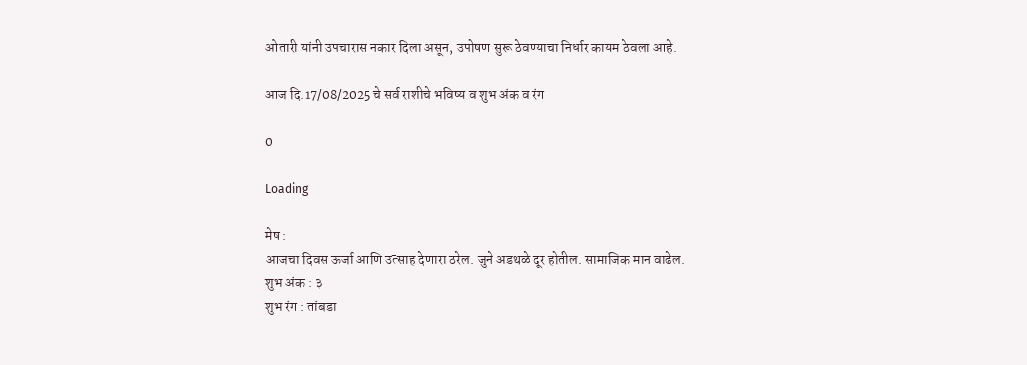ओतारी यांनी उपचारास नकार दिला असून, उपोषण सुरू ठेवण्याचा निर्धार कायम ठेवला आहे.

आज दि.17/08/2025 चे सर्व राशीचे भविष्य व शुभ अंक व रंग

0

Loading

मेष :
आजचा दिवस ऊर्जा आणि उत्साह देणारा ठरेल. जुने अडथळे दूर होतील. सामाजिक मान वाढेल.
शुभ अंक : ३
शुभ रंग : तांबडा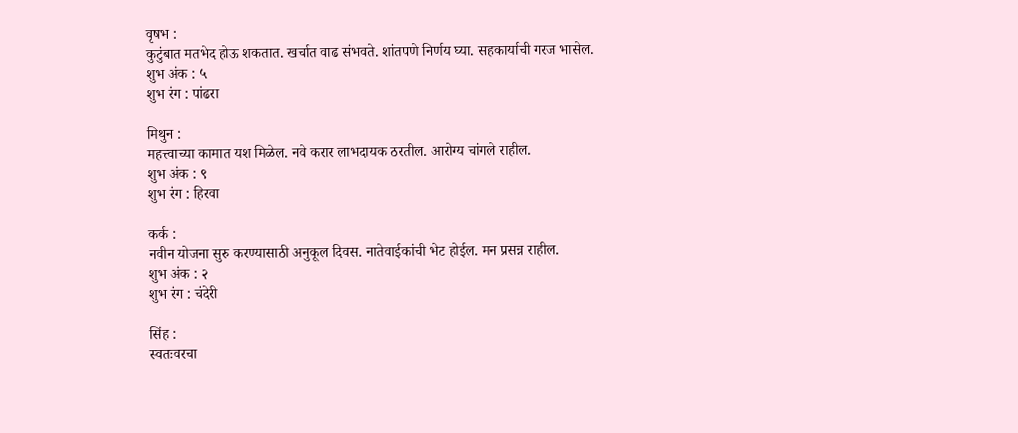वृषभ :
कुटुंबात मतभेद होऊ शकतात. खर्चात वाढ संभवते. शांतपणे निर्णय घ्या. सहकार्याची गरज भासेल.
शुभ अंक : ५
शुभ रंग : पांढरा

मिथुन :
महत्त्वाच्या कामात यश मिळेल. नवे करार लाभदायक ठरतील. आरोग्य चांगले राहील.
शुभ अंक : ९
शुभ रंग : हिरवा

कर्क :
नवीन योजना सुरु करण्यासाठी अनुकूल दिवस. नातेवाईकांची भेट होईल. मन प्रसन्न राहील.
शुभ अंक : २
शुभ रंग : चंदेरी

सिंह :
स्वतःवरचा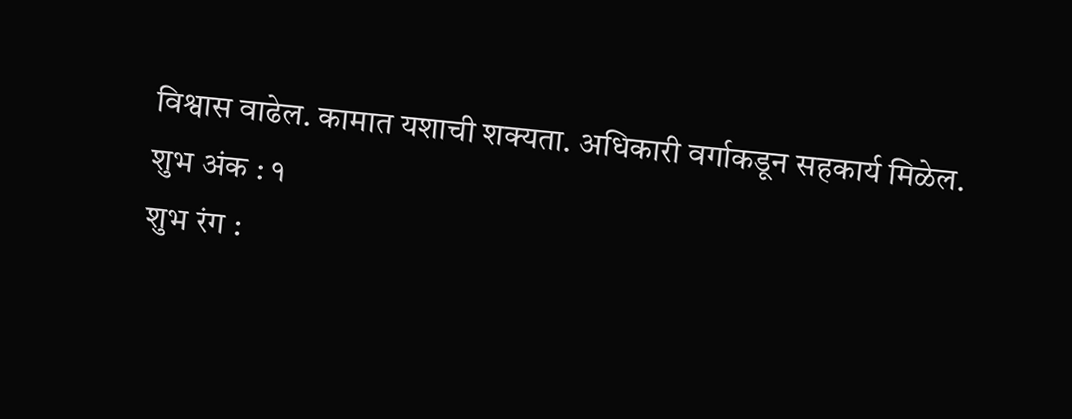विश्वास वाढेल. कामात यशाची शक्यता. अधिकारी वर्गाकडून सहकार्य मिळेल.
शुभ अंक : १
शुभ रंग :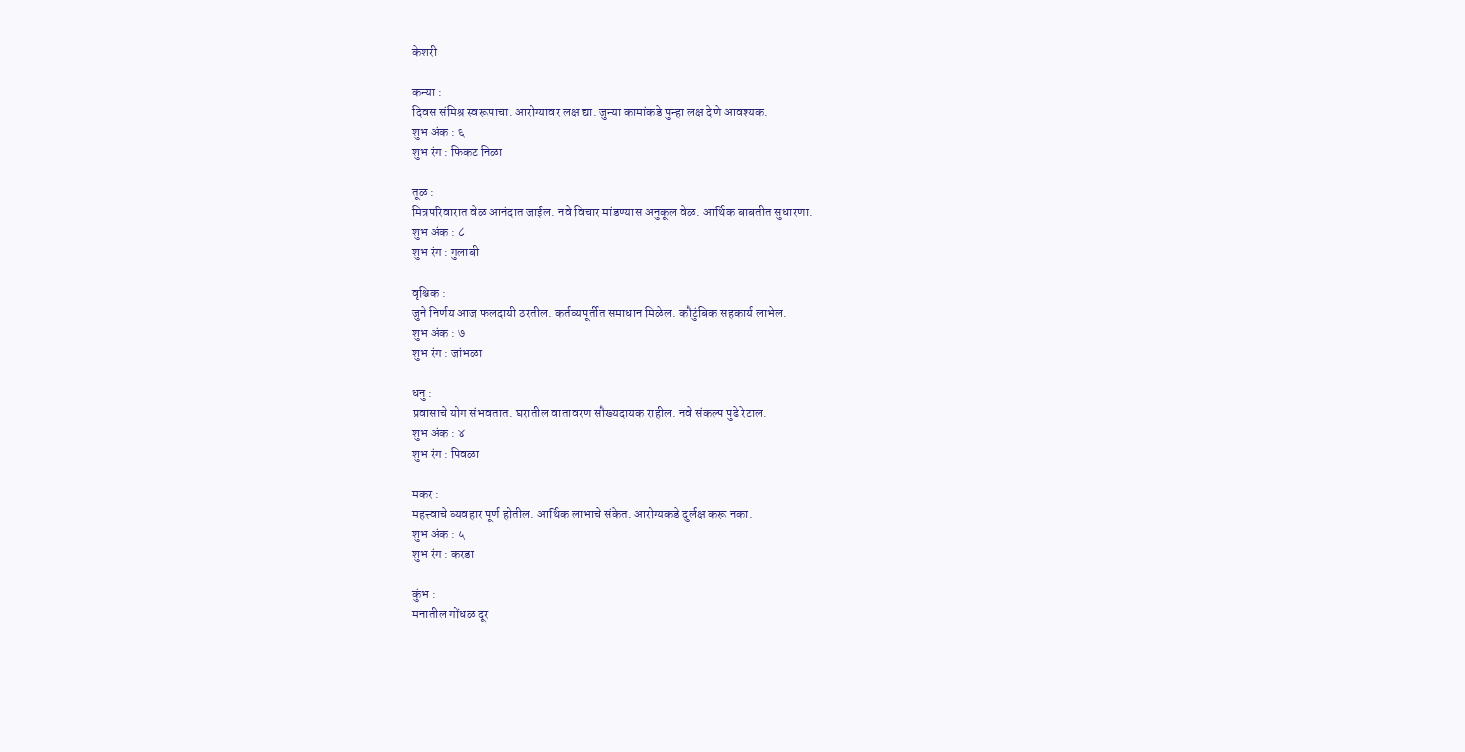केशरी

कन्या :
दिवस संमिश्र स्वरूपाचा. आरोग्यावर लक्ष द्या. जुन्या कामांकडे पुन्हा लक्ष देणे आवश्यक.
शुभ अंक : ६
शुभ रंग : फिकट निळा

तूळ :
मित्रपरिवारात वेळ आनंदात जाईल. नवे विचार मांडण्यास अनुकूल वेळ. आर्थिक बाबतीत सुधारणा.
शुभ अंक : ८
शुभ रंग : गुलाबी

वृश्चिक :
जुने निर्णय आज फलदायी ठरतील. कर्तव्यपूर्तीत समाधान मिळेल. कौटुंबिक सहकार्य लाभेल.
शुभ अंक : ७
शुभ रंग : जांभळा

धनु :
प्रवासाचे योग संभवतात. घरातील वातावरण सौख्यदायक राहील. नवे संकल्प पुढे रेटाल.
शुभ अंक : ४
शुभ रंग : पिवळा

मकर :
महत्त्वाचे व्यवहार पूर्ण होतील. आर्थिक लाभाचे संकेत. आरोग्यकडे दुर्लक्ष करू नका.
शुभ अंक : ५
शुभ रंग : करडा

कुंभ :
मनातील गोंधळ दूर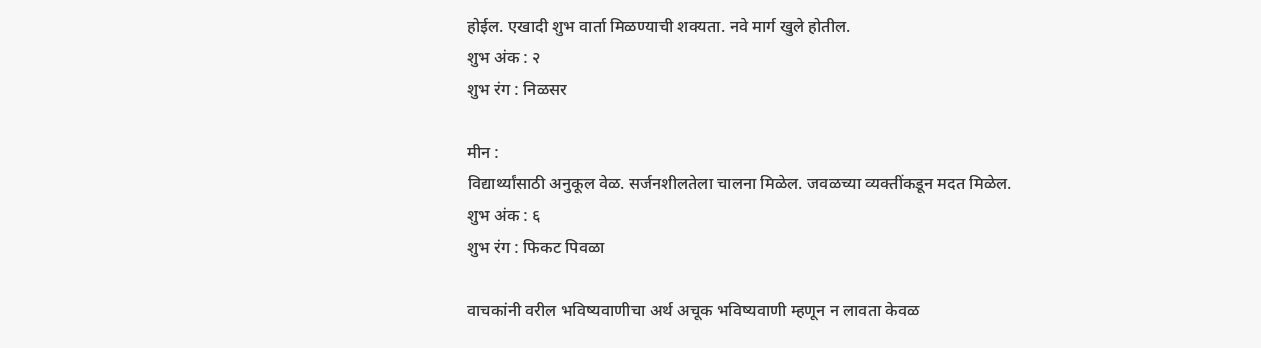होईल. एखादी शुभ वार्ता मिळण्याची शक्यता. नवे मार्ग खुले होतील.
शुभ अंक : २
शुभ रंग : निळसर

मीन :
विद्यार्थ्यांसाठी अनुकूल वेळ. सर्जनशीलतेला चालना मिळेल. जवळच्या व्यक्तींकडून मदत मिळेल.
शुभ अंक : ६
शुभ रंग : फिकट पिवळा

वाचकांनी वरील भविष्यवाणीचा अर्थ अचूक भविष्यवाणी म्हणून न लावता केवळ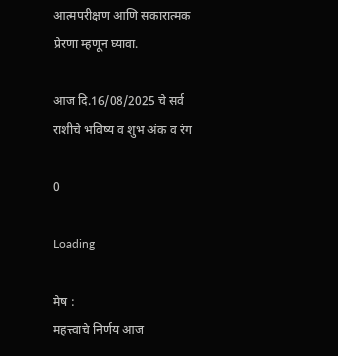आत्मपरीक्षण आणि सकारात्मक प्रेरणा म्हणून घ्यावा.

आज दि.16/08/2025 चे सर्व राशीचे भविष्य व शुभ अंक व रंग

0

Loading

मेष :
महत्त्वाचे निर्णय आज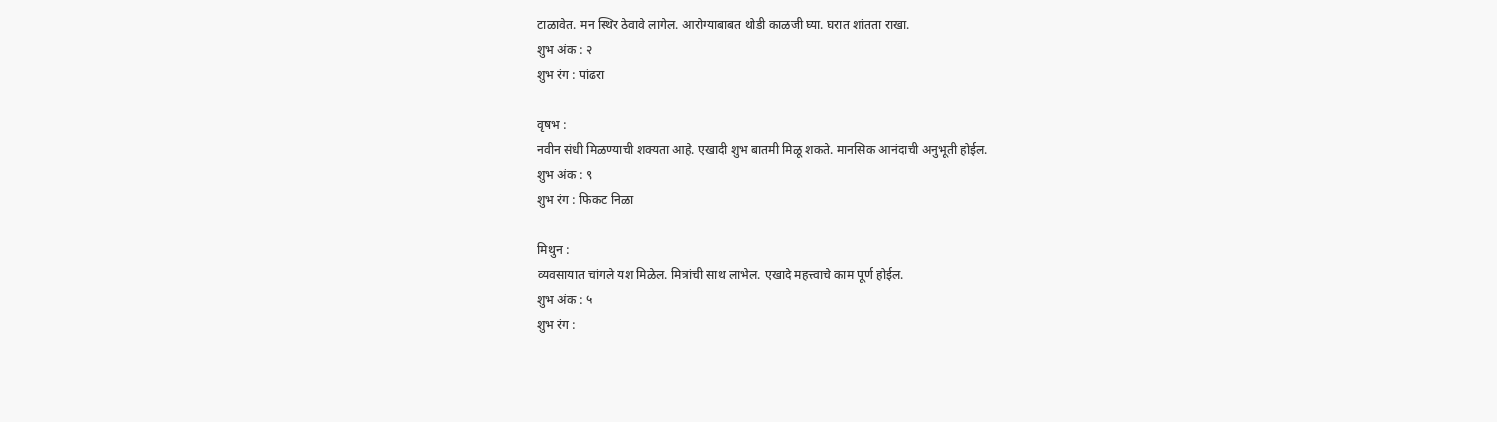टाळावेत. मन स्थिर ठेवावे लागेल. आरोग्याबाबत थोडी काळजी घ्या. घरात शांतता राखा.
शुभ अंक : २
शुभ रंग : पांढरा

वृषभ :
नवीन संधी मिळण्याची शक्यता आहे. एखादी शुभ बातमी मिळू शकते. मानसिक आनंदाची अनुभूती होईल.
शुभ अंक : ९
शुभ रंग : फिकट निळा

मिथुन :
व्यवसायात चांगले यश मिळेल. मित्रांची साथ लाभेल. एखादे महत्त्वाचे काम पूर्ण होईल.
शुभ अंक : ५
शुभ रंग :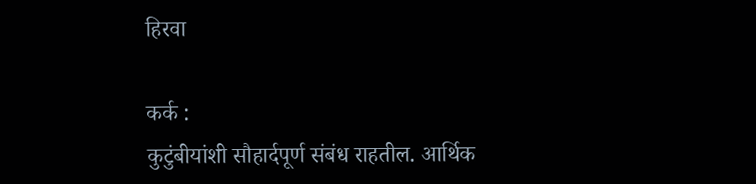हिरवा

कर्क :
कुटुंबीयांशी सौहार्दपूर्ण संबंध राहतील. आर्थिक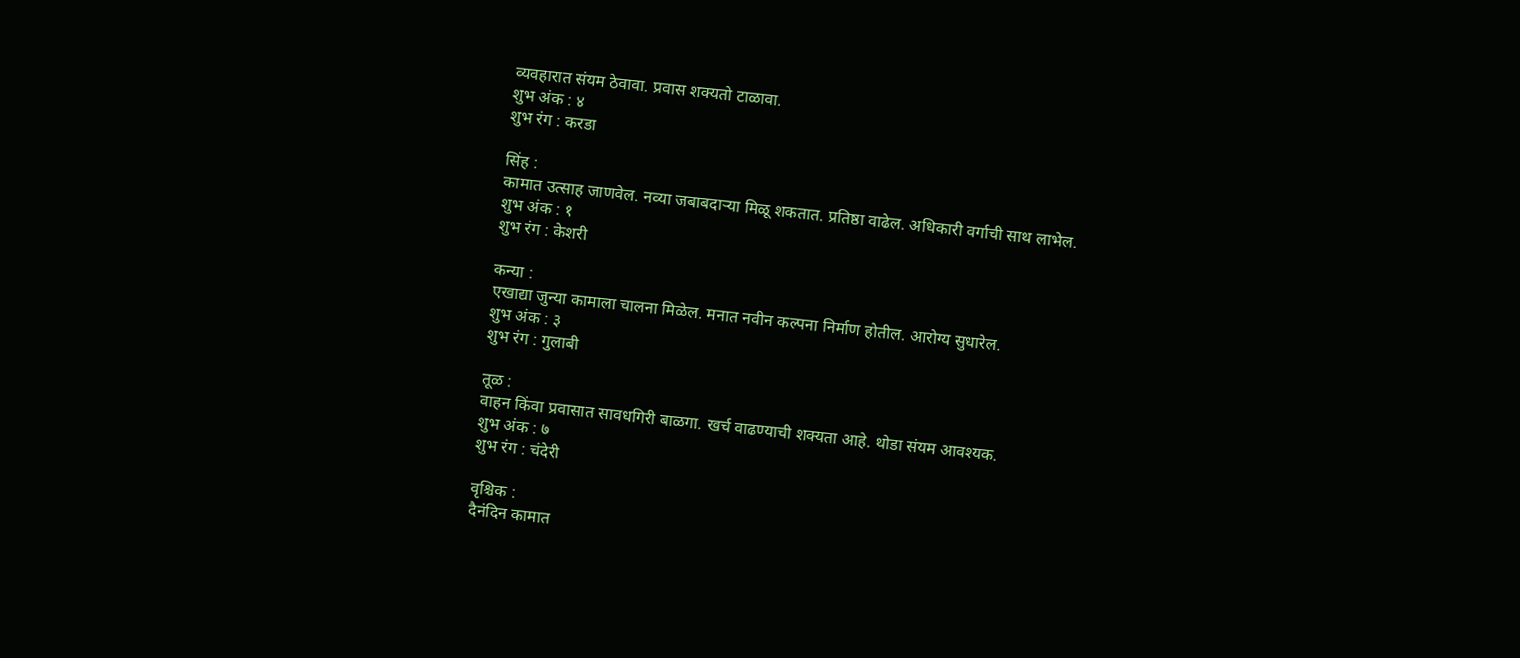व्यवहारात संयम ठेवावा. प्रवास शक्यतो टाळावा.
शुभ अंक : ४
शुभ रंग : करडा

सिंह :
कामात उत्साह जाणवेल. नव्या जबाबदाऱ्या मिळू शकतात. प्रतिष्ठा वाढेल. अधिकारी वर्गाची साथ लाभेल.
शुभ अंक : १
शुभ रंग : केशरी

कन्या :
एखाद्या जुन्या कामाला चालना मिळेल. मनात नवीन कल्पना निर्माण होतील. आरोग्य सुधारेल.
शुभ अंक : ३
शुभ रंग : गुलाबी

तूळ :
वाहन किंवा प्रवासात सावधगिरी बाळगा. खर्च वाढण्याची शक्यता आहे. थोडा संयम आवश्यक.
शुभ अंक : ७
शुभ रंग : चंदेरी

वृश्चिक :
दैनंदिन कामात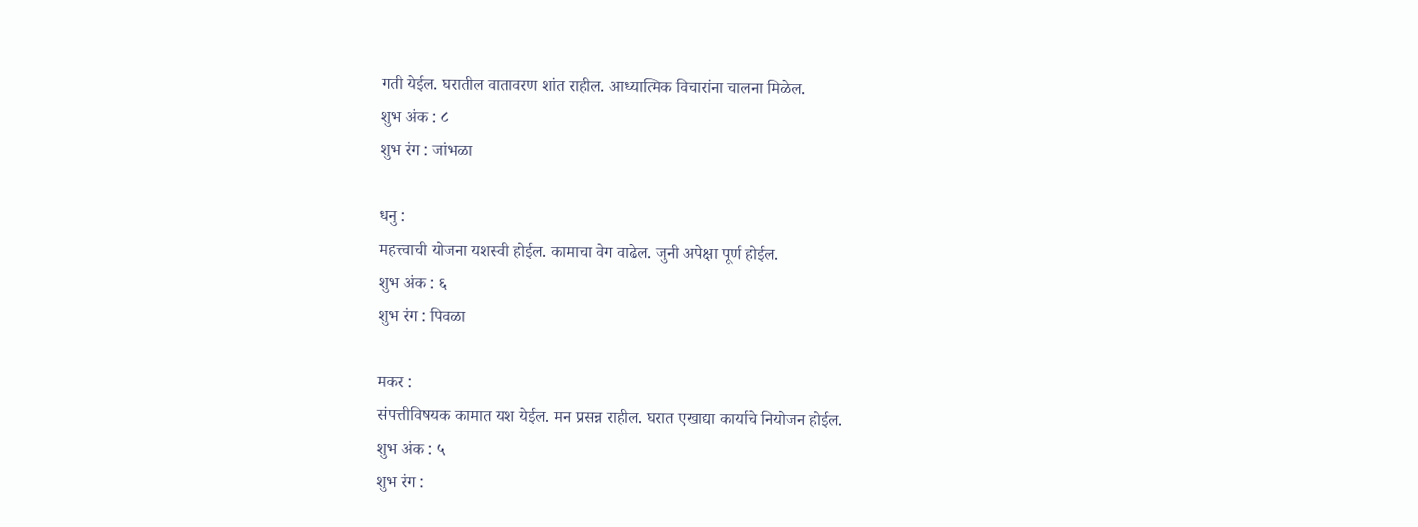गती येईल. घरातील वातावरण शांत राहील. आध्यात्मिक विचारांना चालना मिळेल.
शुभ अंक : ८
शुभ रंग : जांभळा

धनु :
महत्त्वाची योजना यशस्वी होईल. कामाचा वेग वाढेल. जुनी अपेक्षा पूर्ण होईल.
शुभ अंक : ६
शुभ रंग : पिवळा

मकर :
संपत्तीविषयक कामात यश येईल. मन प्रसन्न राहील. घरात एखाद्या कार्याचे नियोजन होईल.
शुभ अंक : ५
शुभ रंग :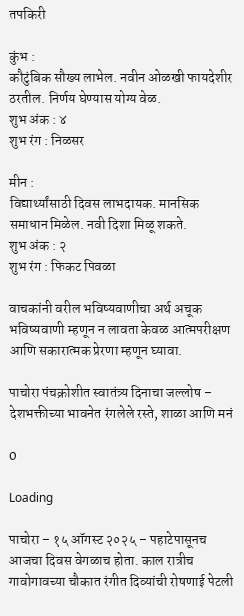तपकिरी

कुंभ :
कौटुंबिक सौख्य लाभेल. नवीन ओळखी फायदेशीर ठरतील. निर्णय घेण्यास योग्य वेळ.
शुभ अंक : ४
शुभ रंग : निळसर

मीन :
विद्यार्थ्यांसाठी दिवस लाभदायक. मानसिक समाधान मिळेल. नवी दिशा मिळू शकते.
शुभ अंक : २
शुभ रंग : फिकट पिवळा

वाचकांनी वरील भविष्यवाणीचा अर्थ अचूक भविष्यवाणी म्हणून न लावता केवळ आत्मपरीक्षण आणि सकारात्मक प्रेरणा म्हणून घ्यावा.

पाचोरा पंचक्रोशीत स्वातंत्र्य दिनाचा जल्लोष – देशभक्तीच्या भावनेत रंगलेले रस्ते, शाळा आणि मनं

0

Loading

पाचोरा – १५ ऑगस्ट २०२५ – पहाटेपासूनच आजचा दिवस वेगळाच होता. काल रात्रीच गावोगावच्या चौकात रंगीत दिव्यांची रोषणाई पेटली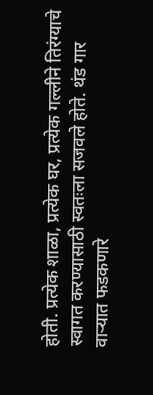होती. प्रत्येक शाळा, प्रत्येक घर, प्रत्येक गल्लीने तिरंग्याचे स्वागत करण्यासाठी स्वतःला सजवले होते. थंड गार वाऱ्यात फडकणारे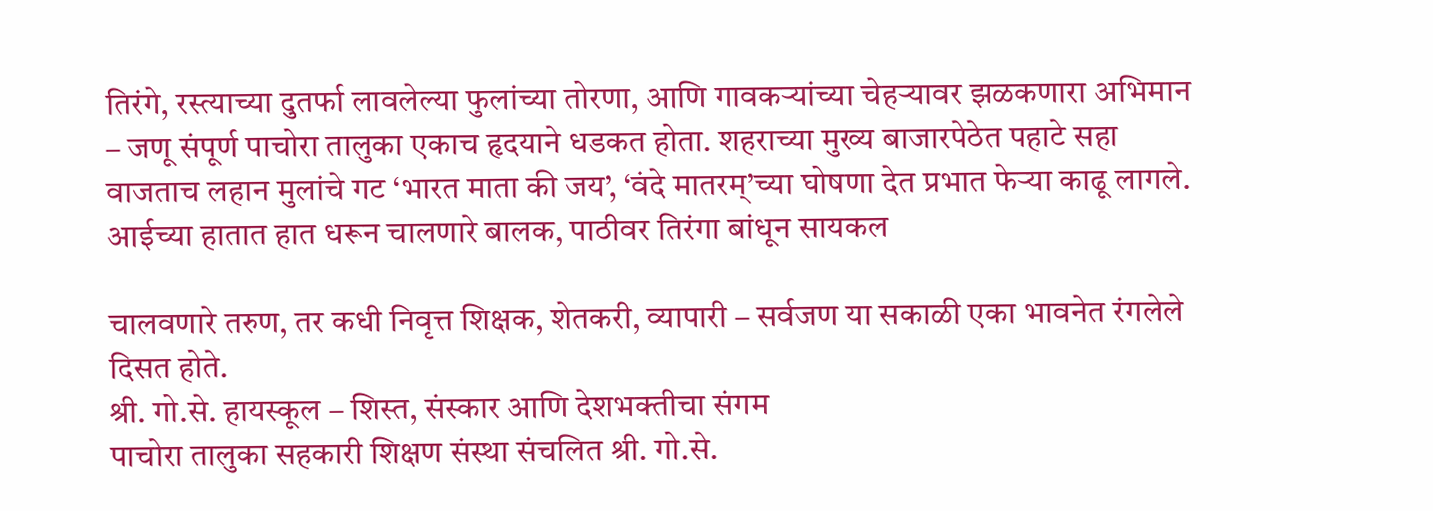तिरंगे, रस्त्याच्या दुतर्फा लावलेल्या फुलांच्या तोरणा, आणि गावकऱ्यांच्या चेहऱ्यावर झळकणारा अभिमान – जणू संपूर्ण पाचोरा तालुका एकाच हृदयाने धडकत होता. शहराच्या मुख्य बाजारपेठेत पहाटे सहा वाजताच लहान मुलांचे गट ‘भारत माता की जय’, ‘वंदे मातरम्’च्या घोषणा देत प्रभात फेऱ्या काढू लागले. आईच्या हातात हात धरून चालणारे बालक, पाठीवर तिरंगा बांधून सायकल

चालवणारे तरुण, तर कधी निवृत्त शिक्षक, शेतकरी, व्यापारी – सर्वजण या सकाळी एका भावनेत रंगलेले दिसत होते.
श्री. गो.से. हायस्कूल – शिस्त, संस्कार आणि देशभक्तीचा संगम
पाचोरा तालुका सहकारी शिक्षण संस्था संचलित श्री. गो.से.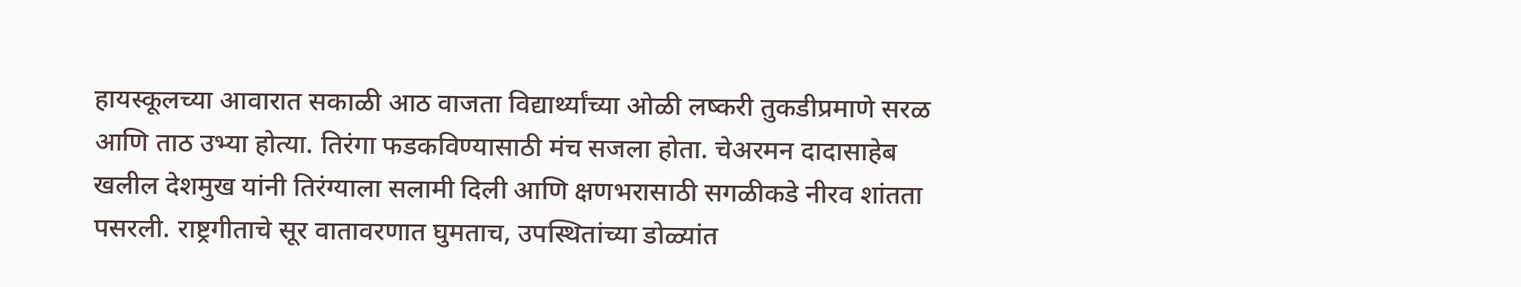हायस्कूलच्या आवारात सकाळी आठ वाजता विद्यार्थ्यांच्या ओळी लष्करी तुकडीप्रमाणे सरळ आणि ताठ उभ्या होत्या. तिरंगा फडकविण्यासाठी मंच सजला होता. चेअरमन दादासाहेब खलील देशमुख यांनी तिरंग्याला सलामी दिली आणि क्षणभरासाठी सगळीकडे नीरव शांतता पसरली. राष्ट्रगीताचे सूर वातावरणात घुमताच, उपस्थितांच्या डोळ्यांत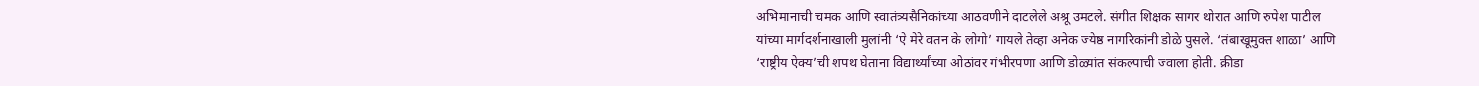अभिमानाची चमक आणि स्वातंत्र्यसैनिकांच्या आठवणीने दाटलेले अश्रू उमटले. संगीत शिक्षक सागर थोरात आणि रुपेश पाटील यांच्या मार्गदर्शनाखाली मुलांनी ‘ऐ मेरे वतन के लोगो’ गायले तेव्हा अनेक ज्येष्ठ नागरिकांनी डोळे पुसले. ‘तंबाखूमुक्त शाळा’ आणि ‘राष्ट्रीय ऐक्य’ची शपथ घेताना विद्यार्थ्यांच्या ओठांवर गंभीरपणा आणि डोळ्यांत संकल्पाची ज्वाला होती. क्रीडा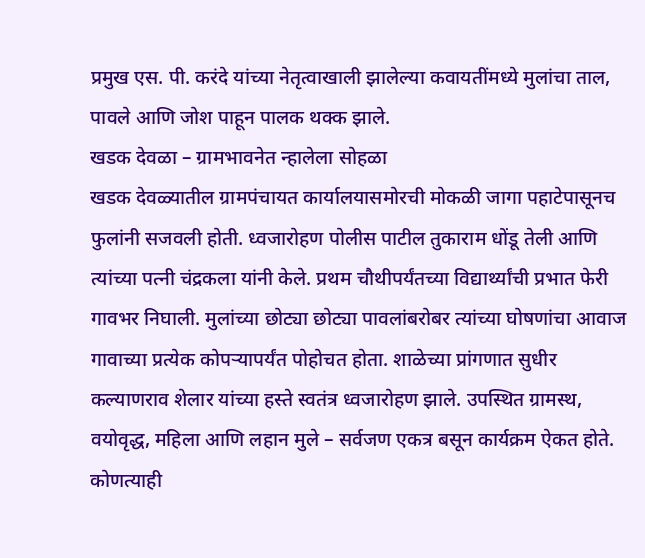प्रमुख एस. पी. करंदे यांच्या नेतृत्वाखाली झालेल्या कवायतींमध्ये मुलांचा ताल, पावले आणि जोश पाहून पालक थक्क झाले.
खडक देवळा – ग्रामभावनेत न्हालेला सोहळा
खडक देवळ्यातील ग्रामपंचायत कार्यालयासमोरची मोकळी जागा पहाटेपासूनच फुलांनी सजवली होती. ध्वजारोहण पोलीस पाटील तुकाराम धोंडू तेली आणि त्यांच्या पत्नी चंद्रकला यांनी केले. प्रथम चौथीपर्यंतच्या विद्यार्थ्यांची प्रभात फेरी गावभर निघाली. मुलांच्या छोट्या छोट्या पावलांबरोबर त्यांच्या घोषणांचा आवाज गावाच्या प्रत्येक कोपऱ्यापर्यंत पोहोचत होता. शाळेच्या प्रांगणात सुधीर कल्याणराव शेलार यांच्या हस्ते स्वतंत्र ध्वजारोहण झाले. उपस्थित ग्रामस्थ, वयोवृद्ध, महिला आणि लहान मुले – सर्वजण एकत्र बसून कार्यक्रम ऐकत होते. कोणत्याही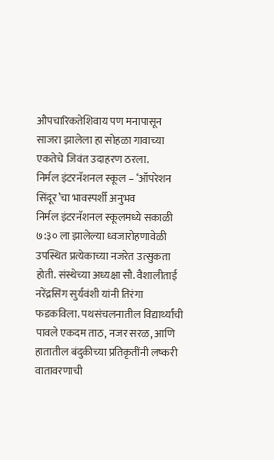औपचारिकतेशिवाय पण मनापासून साजरा झालेला हा सोहळा गावाच्या एकतेचे जिवंत उदाहरण ठरला.
निर्मल इंटरनॅशनल स्कूल – ‘ऑपरेशन सिंदूर’चा भावस्पर्शी अनुभव
निर्मल इंटरनॅशनल स्कूलमध्ये सकाळी ७:३० ला झालेल्या ध्वजारोहणावेळी उपस्थित प्रत्येकाच्या नजरेत उत्सुकता होती. संस्थेच्या अध्यक्षा सौ. वैशालीताई नरेंद्रसिंग सुर्यवंशी यांनी तिरंगा फडकविला. पथसंचलनातील विद्यार्थ्यांची पावले एकदम ताठ, नजर सरळ, आणि हातातील बंदुकीच्या प्रतिकृतींनी लष्करी वातावरणाची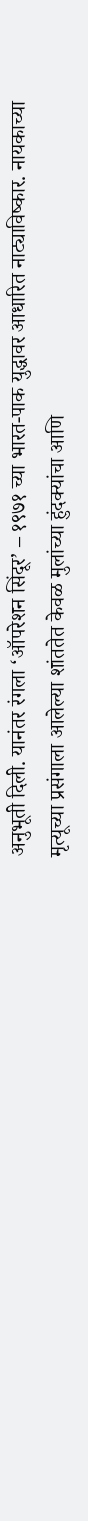अनुभूती दिली. यानंतर रंगला ‘ऑपरेशन सिंदूर’ – १९७१ च्या भारत-पाक युद्धावर आधारित नाट्याविष्कार. नायकाच्या मृत्यूच्या प्रसंगाला आलेल्या शांततेत केवळ मुलांच्या हुंदक्यांचा आणि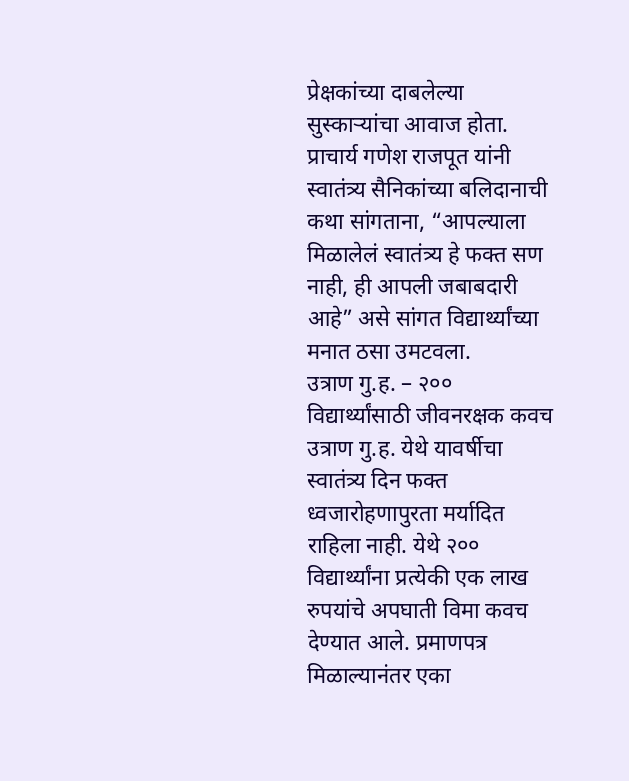प्रेक्षकांच्या दाबलेल्या सुस्काऱ्यांचा आवाज होता. प्राचार्य गणेश राजपूत यांनी स्वातंत्र्य सैनिकांच्या बलिदानाची कथा सांगताना, “आपल्याला मिळालेलं स्वातंत्र्य हे फक्त सण नाही, ही आपली जबाबदारी आहे” असे सांगत विद्यार्थ्यांच्या मनात ठसा उमटवला.
उत्राण गु.ह. – २०० विद्यार्थ्यांसाठी जीवनरक्षक कवच
उत्राण गु.ह. येथे यावर्षीचा स्वातंत्र्य दिन फक्त ध्वजारोहणापुरता मर्यादित राहिला नाही. येथे २०० विद्यार्थ्यांना प्रत्येकी एक लाख रुपयांचे अपघाती विमा कवच देण्यात आले. प्रमाणपत्र मिळाल्यानंतर एका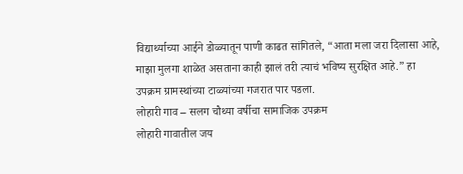विद्यार्थ्याच्या आईने डोळ्यातून पाणी काढत सांगितले, “आता मला जरा दिलासा आहे, माझा मुलगा शाळेत असताना काही झालं तरी त्याचं भविष्य सुरक्षित आहे.” हा उपक्रम ग्रामस्थांच्या टाळ्यांच्या गजरात पार पडला.
लोहारी गाव – सलग चौथ्या वर्षीचा सामाजिक उपक्रम
लोहारी गावातील जय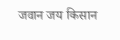जवान जय किसान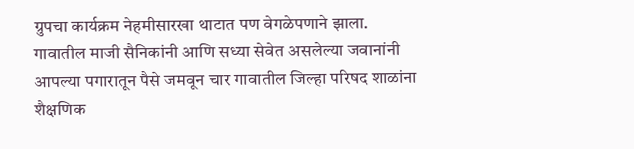ग्रुपचा कार्यक्रम नेहमीसारखा थाटात पण वेगळेपणाने झाला. गावातील माजी सैनिकांनी आणि सध्या सेवेत असलेल्या जवानांनी आपल्या पगारातून पैसे जमवून चार गावातील जिल्हा परिषद शाळांना शैक्षणिक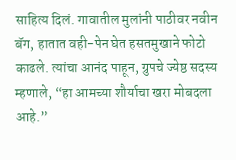साहित्य दिलं. गावातील मुलांनी पाठीवर नवीन बॅग, हातात वही-पेन घेत हसतमुखाने फोटो काढले. त्यांचा आनंद पाहून, ग्रुपचे ज्येष्ठ सदस्य म्हणाले, “हा आमच्या शौर्याचा खरा मोबदला आहे.”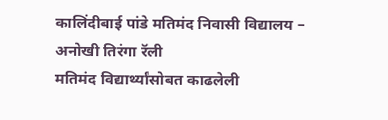कालिंदीबाई पांडे मतिमंद निवासी विद्यालय – अनोखी तिरंगा रॅली
मतिमंद विद्यार्थ्यांसोबत काढलेली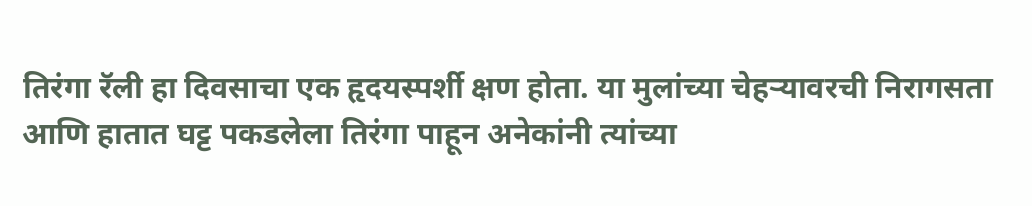तिरंगा रॅली हा दिवसाचा एक हृदयस्पर्शी क्षण होता. या मुलांच्या चेहऱ्यावरची निरागसता आणि हातात घट्ट पकडलेला तिरंगा पाहून अनेकांनी त्यांच्या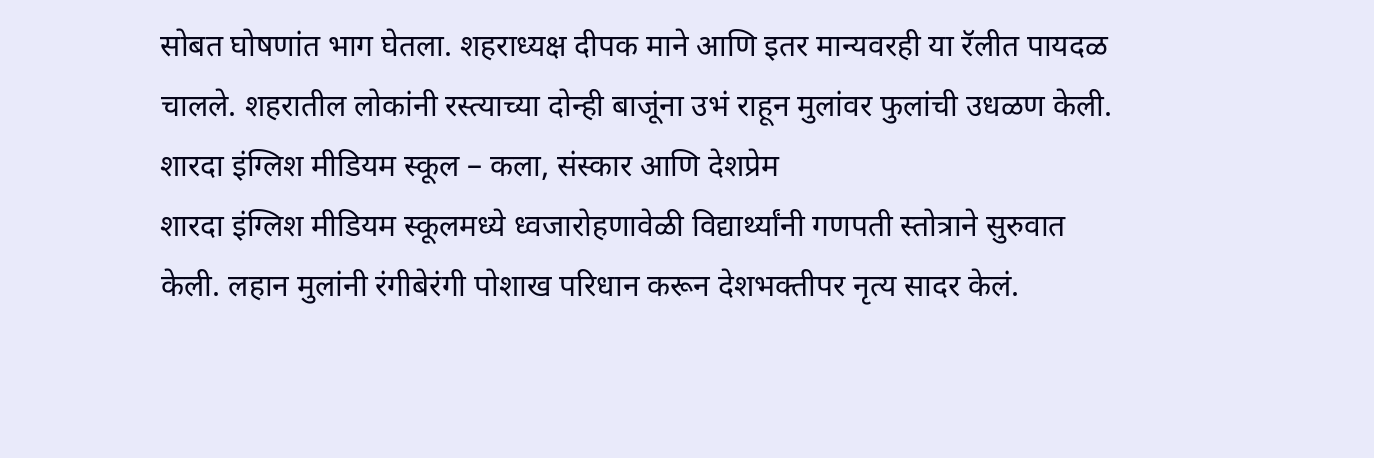सोबत घोषणांत भाग घेतला. शहराध्यक्ष दीपक माने आणि इतर मान्यवरही या रॅलीत पायदळ चालले. शहरातील लोकांनी रस्त्याच्या दोन्ही बाजूंना उभं राहून मुलांवर फुलांची उधळण केली.
शारदा इंग्लिश मीडियम स्कूल – कला, संस्कार आणि देशप्रेम
शारदा इंग्लिश मीडियम स्कूलमध्ये ध्वजारोहणावेळी विद्यार्थ्यांनी गणपती स्तोत्राने सुरुवात केली. लहान मुलांनी रंगीबेरंगी पोशाख परिधान करून देशभक्तीपर नृत्य सादर केलं.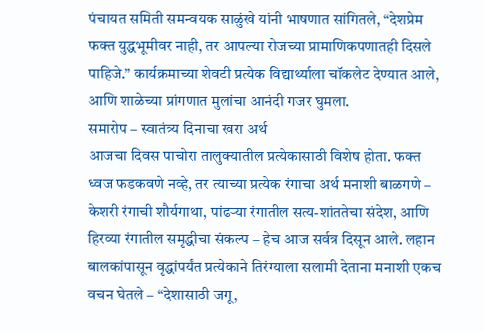पंचायत समिती समन्वयक साळुंखे यांनी भाषणात सांगितले, “देशप्रेम फक्त युद्धभूमीवर नाही, तर आपल्या रोजच्या प्रामाणिकपणातही दिसले पाहिजे.” कार्यक्रमाच्या शेवटी प्रत्येक विद्यार्थ्याला चॉकलेट देण्यात आले, आणि शाळेच्या प्रांगणात मुलांचा आनंदी गजर घुमला.
समारोप – स्वातंत्र्य दिनाचा खरा अर्थ
आजचा दिवस पाचोरा तालुक्यातील प्रत्येकासाठी विशेष होता. फक्त ध्वज फडकवणे नव्हे, तर त्याच्या प्रत्येक रंगाचा अर्थ मनाशी बाळगणे – केशरी रंगाची शौर्यगाथा, पांढऱ्या रंगातील सत्य-शांततेचा संदेश, आणि हिरव्या रंगातील समृद्धीचा संकल्प – हेच आज सर्वत्र दिसून आले. लहान बालकांपासून वृद्धांपर्यंत प्रत्येकाने तिरंग्याला सलामी देताना मनाशी एकच वचन घेतले – “देशासाठी जगू,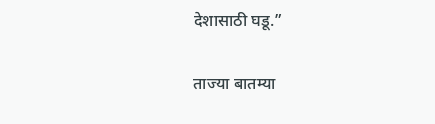देशासाठी घडू.”

ताज्या बातम्या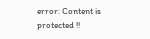error: Content is protected !!